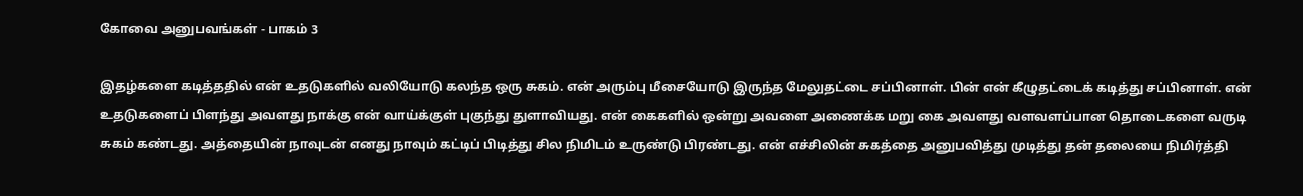கோவை அனுபவங்கள் - பாகம் 3

இதழ்களை கடித்ததில் என் உதடுகளில் வலியோடு கலந்த ஒரு சுகம். என் அரும்பு மீசையோடு இருந்த மேலுதட்டை சப்பினாள். பின் என் கீழுதட்டைக் கடித்து சப்பினாள். என் உதடுகளைப் பிளந்து அவளது நாக்கு என் வாய்க்குள் புகுந்து துளாவியது. என் கைகளில் ஒன்று அவளை அணைக்க மறு கை அவளது வளவளப்பான தொடைகளை வருடி சுகம் கண்டது. அத்தையின் நாவுடன் எனது நாவும் கட்டிப் பிடித்து சில நிமிடம் உருண்டு பிரண்டது. என் எச்சிலின் சுகத்தை அனுபவித்து முடித்து தன் தலையை நிமிர்த்தி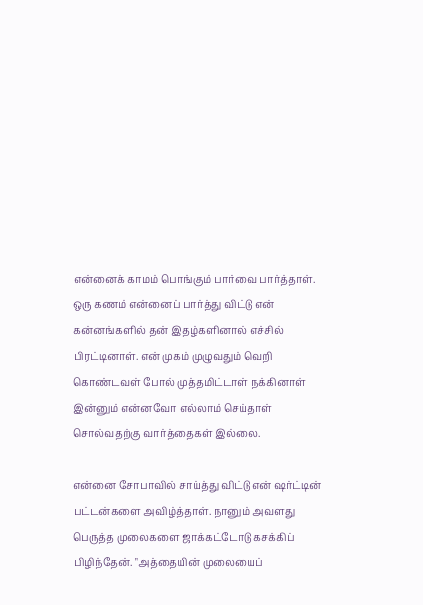என்னைக் காமம் பொங்கும் பார்வை பார்த்தாள். ஒரு கணம் என்னைப் பார்த்து விட்டு என் கன்னங்களில் தன் இதழ்களினால் எச்சில் பிரட்டினாள். என் முகம் முழுவதும் வெறி கொண்டவள் போல் முத்தமிட்டாள் நக்கினாள் இன்னும் என்னவோ எல்லாம் செய்தாள் சொல்வதற்கு வார்த்தைகள் இல்லை.

என்னை சோபாவில் சாய்த்து விட்டு என் ஷர்ட்டின் பட்டன்களை அவிழ்த்தாள். நானும் அவளது பெருத்த முலைகளை ஜாக்கட்டோடு கசக்கிப் பிழிந்தேன். "அத்தையின் முலையைப்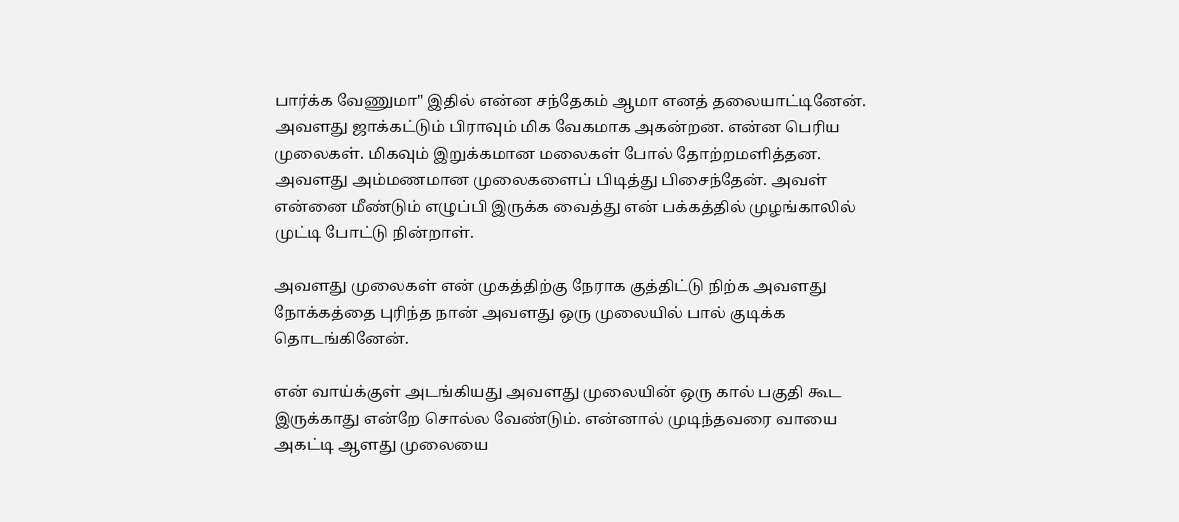பார்க்க வேணுமா" இதில் என்ன சந்தேகம் ஆமா எனத் தலையாட்டினேன். அவளது ஜாக்கட்டும் பிராவும் மிக வேகமாக அகன்றன. என்ன பெரிய முலைகள். மிகவும் இறுக்கமான மலைகள் போல் தோற்றமளித்தன. அவளது அம்மணமான முலைகளைப் பிடித்து பிசைந்தேன். அவள் என்னை மீண்டும் எழுப்பி இருக்க வைத்து என் பக்கத்தில் முழங்காலில் முட்டி போட்டு நின்றாள்.

அவளது முலைகள் என் முகத்திற்கு நேராக குத்திட்டு நிற்க அவளது நோக்கத்தை புரிந்த நான் அவளது ஒரு முலையில் பால் குடிக்க தொடங்கினேன்.

என் வாய்க்குள் அடங்கியது அவளது முலையின் ஒரு கால் பகுதி கூட இருக்காது என்றே சொல்ல வேண்டும். என்னால் முடிந்தவரை வாயை அகட்டி ஆளது முலையை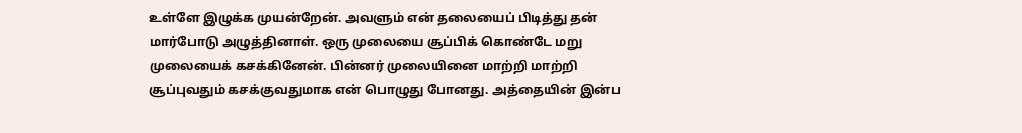உள்ளே இழுக்க முயன்றேன். அவளும் என் தலையைப் பிடித்து தன் மார்போடு அழுத்தினாள். ஒரு முலையை சூப்பிக் கொண்டே மறு முலையைக் கசக்கினேன். பின்னர் முலையினை மாற்றி மாற்றி சூப்புவதும் கசக்குவதுமாக என் பொழுது போனது. அத்தையின் இன்ப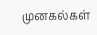முனகல்கள்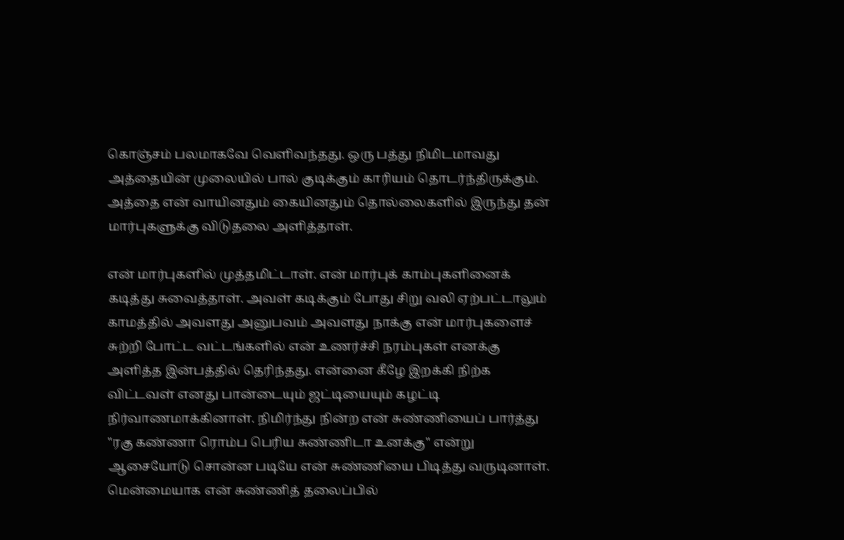கொஞ்சம் பலமாகவே வெளிவந்தது. ஒரு பத்து நிமிடமாவது அத்தையின் முலையில் பால் குடிக்கும் காரியம் தொடர்ந்திருக்கும். அத்தை என் வாயினதும் கையினதும் தொல்லைகளில் இருந்து தன் மார்புகளுக்கு விடுதலை அளித்தாள்.

என் மார்புகளில் முத்தமிட்டாள். என் மார்புக் காம்புகளினைக் கடித்து சுவைத்தாள். அவள் கடிக்கும் போது சிறு வலி ஏற்பட்டாலும் காமத்தில் அவளது அனுபவம் அவளது நாக்கு என் மார்புகளைச் சுற்றி போட்ட வட்டங்களில் என் உணர்ச்சி நரம்புகள் எனக்கு அளித்த இன்பத்தில் தெரிந்தது. என்னை கீழே இறக்கி நிற்க விட்டவள் எனது பான்டையும் ஜட்டியையும் கழட்டி நிர்வாணமாக்கினாள். நிமிர்ந்து நின்ற என் சுண்ணியைப் பார்த்து "ரகு கண்ணா ரொம்ப பெரிய சுண்ணிடா உனக்கு" என்று ஆசையோடு சொன்ன படியே என் சுண்ணியை பிடித்து வருடினாள். மென்மையாக என் சுண்ணித் தலைப்பில்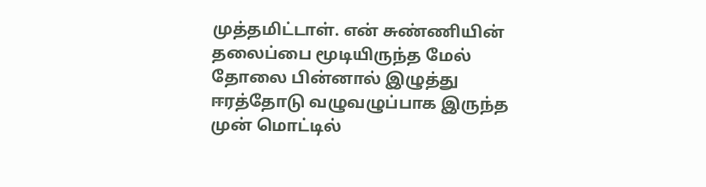முத்தமிட்டாள். என் சுண்ணியின் தலைப்பை மூடியிருந்த மேல் தோலை பின்னால் இழுத்து ஈரத்தோடு வழுவழுப்பாக இருந்த முன் மொட்டில்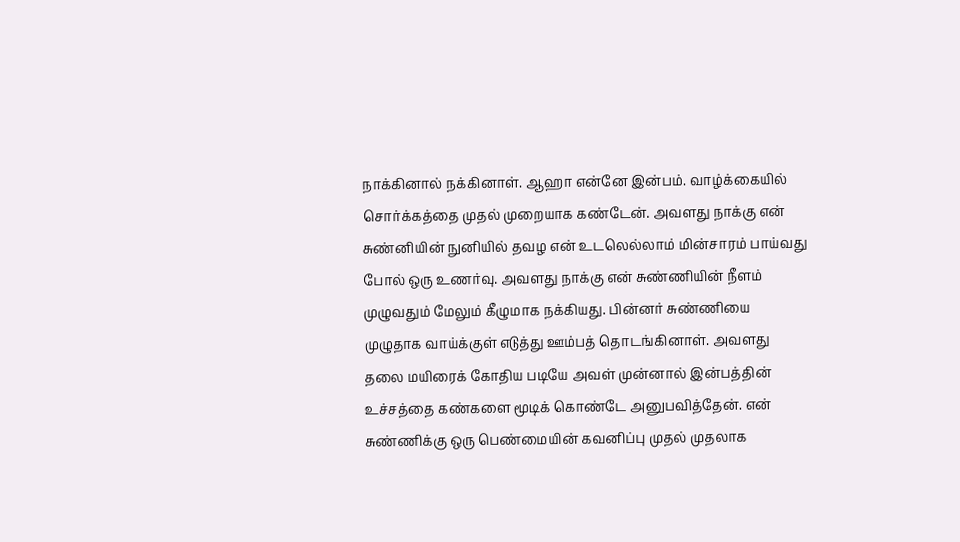நாக்கினால் நக்கினாள். ஆஹா என்னே இன்பம். வாழ்க்கையில் சொர்க்கத்தை முதல் முறையாக கண்டேன். அவளது நாக்கு என் சுண்னியின் நுனியில் தவழ என் உடலெல்லாம் மின்சாரம் பாய்வது போல் ஒரு உணர்வு. அவளது நாக்கு என் சுண்ணியின் நீளம் முழுவதும் மேலும் கீழுமாக நக்கியது. பின்னர் சுண்ணியை முழுதாக வாய்க்குள் எடுத்து ஊம்பத் தொடங்கினாள். அவளது தலை மயிரைக் கோதிய படியே அவள் முன்னால் இன்பத்தின் உச்சத்தை கண்களை மூடிக் கொண்டே அனுபவித்தேன். என் சுண்ணிக்கு ஒரு பெண்மையின் கவனிப்பு முதல் முதலாக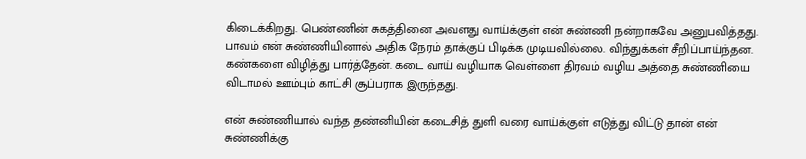கிடைக்கிறது. பெண்ணின் சுகத்தினை அவளது வாய்க்குள் என் சுண்ணி நன்றாகவே அனுபவித்தது. பாவம் என் சுண்ணியினால் அதிக நேரம் தாக்குப் பிடிக்க முடியவில்லை. விந்துக்கள் சீறிப்பாய்ந்தன. கண்களை விழித்து பார்த்தேன். கடை வாய் வழியாக வெள்ளை திரவம் வழிய அத்தை சுண்ணியை விடாமல் ஊம்பும் காட்சி சூப்பராக இருந்தது.

என் சுண்ணியால் வந்த தண்னியின் கடைசித் துளி வரை வாய்க்குள் எடுத்து விட்டு தான் என் சுண்ணிக்கு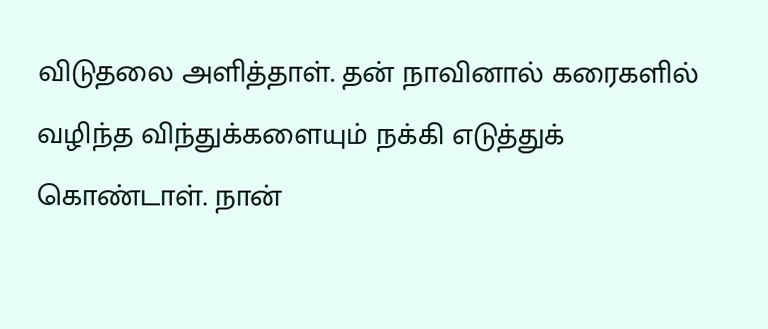விடுதலை அளித்தாள். தன் நாவினால் கரைகளில் வழிந்த விந்துக்களையும் நக்கி எடுத்துக் கொண்டாள். நான்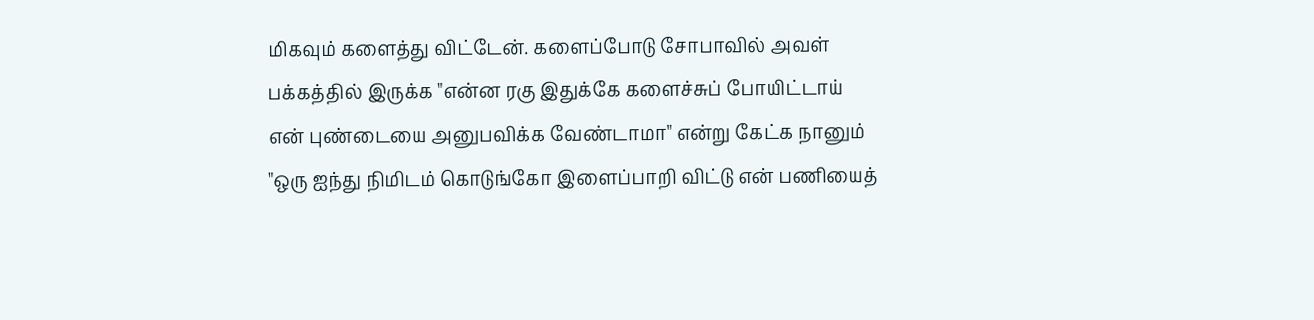மிகவும் களைத்து விட்டேன். களைப்போடு சோபாவில் அவள் பக்கத்தில் இருக்க "என்ன ரகு இதுக்கே களைச்சுப் போயிட்டாய் என் புண்டையை அனுபவிக்க வேண்டாமா" என்று கேட்க நானும் "ஒரு ஐந்து நிமிடம் கொடுங்கோ இளைப்பாறி விட்டு என் பணியைத்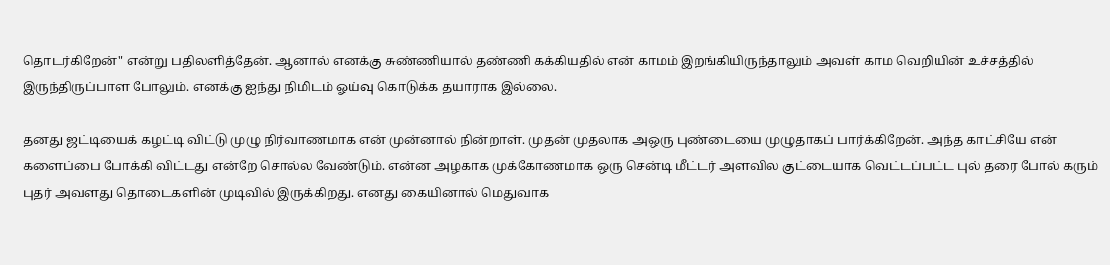தொடர்கிறேன்" என்று பதிலளித்தேன். ஆனால் எனக்கு சுண்ணியால் தண்ணி கக்கியதில் என் காமம் இறங்கியிருந்தாலும் அவள் காம வெறியின் உச்சத்தில் இருந்திருப்பாள போலும். எனக்கு ஐந்து நிமிடம் ஓய்வு கொடுக்க தயாராக இல்லை.

தனது ஜட்டியைக் கழட்டி விட்டு முழு நிர்வாணமாக என் முன்னால் நின்றாள். முதன் முதலாக அஒரு புண்டையை முழுதாகப் பார்க்கிறேன். அந்த காட்சியே என் களைப்பை போக்கி விட்டது என்றே சொல்ல வேண்டும். என்ன அழகாக முக்கோணமாக ஒரு சென்டி மீட்டர் அளவில குட்டையாக வெட்டப்பட்ட புல் தரை போல் கரும் புதர் அவளது தொடைகளின் முடிவில் இருக்கிறது. எனது கையினால் மெதுவாக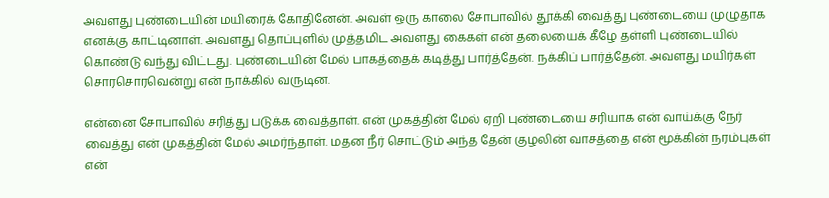அவளது புண்டையின் மயிரைக் கோதினேன். அவள் ஒரு காலை சோபாவில் தூக்கி வைத்து புண்டையை முழுதாக எனக்கு காட்டினாள். அவளது தொப்புளில் முத்தமிட அவளது கைகள் என் தலையைக் கீழே தள்ளி புண்டையில் கொண்டு வந்து விட்டது. புண்டையின் மேல் பாகத்தைக் கடித்து பார்த்தேன். நக்கிப் பார்த்தேன். அவளது மயிர்கள் சொரசொரவென்று என் நாக்கில் வருடின.

என்னை சோபாவில் சரித்து படுக்க வைத்தாள். என் முகத்தின் மேல் ஏறி புண்டையை சரியாக என் வாய்க்கு நேர் வைத்து என் முகத்தின் மேல் அமர்ந்தாள். மதன நீர் சொட்டும் அந்த தேன் குழலின் வாசத்தை என் மூக்கின் நரம்புகள் என்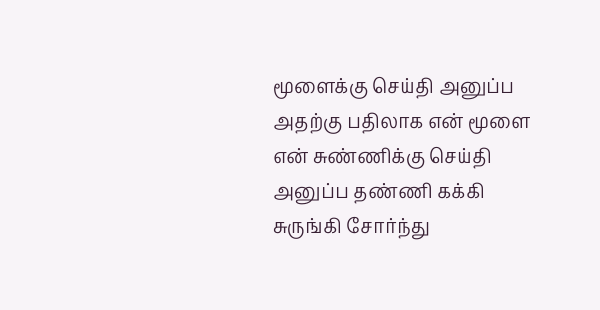மூளைக்கு செய்தி அனுப்ப அதற்கு பதிலாக என் மூளை என் சுண்ணிக்கு செய்தி அனுப்ப தண்ணி கக்கி சுருங்கி சோர்ந்து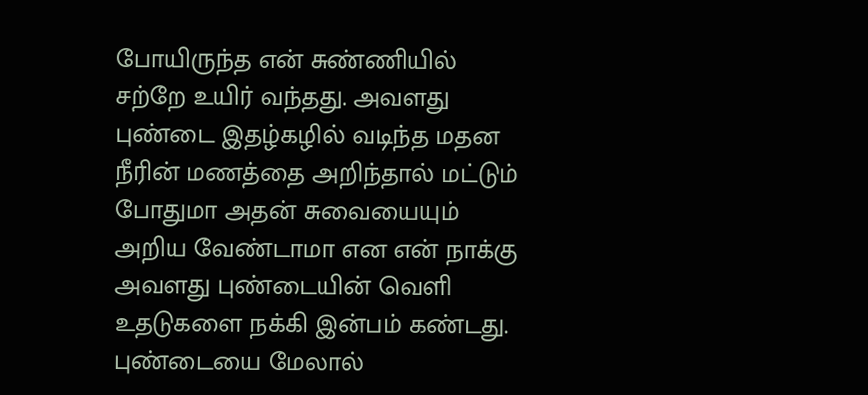போயிருந்த என் சுண்ணியில் சற்றே உயிர் வந்தது. அவளது புண்டை இதழ்கழில் வடிந்த மதன நீரின் மணத்தை அறிந்தால் மட்டும் போதுமா அதன் சுவையையும் அறிய வேண்டாமா என என் நாக்கு அவளது புண்டையின் வெளி உதடுகளை நக்கி இன்பம் கண்டது. புண்டையை மேலால்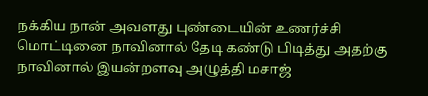நக்கிய நான் அவளது புண்டையின் உணர்ச்சி மொட்டினை நாவினால் தேடி கண்டு பிடித்து அதற்கு நாவினால் இயன்றளவு அழுத்தி மசாஜ்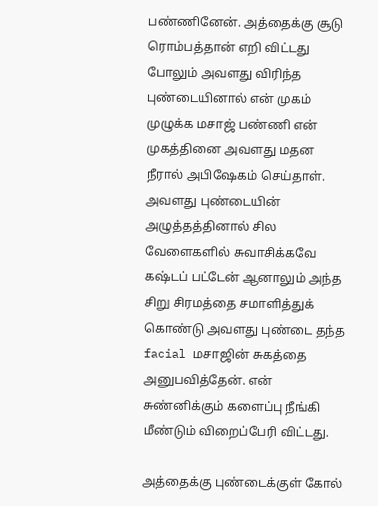பண்ணினேன். அத்தைக்கு சூடு ரொம்பத்தான் எறி விட்டது போலும் அவளது விரிந்த புண்டையினால் என் முகம் முழுக்க மசாஜ் பண்ணி என் முகத்தினை அவளது மதன நீரால் அபிஷேகம் செய்தாள். அவளது புண்டையின் அழுத்தத்தினால் சில வேளைகளில் சுவாசிக்கவே கஷ்டப் பட்டேன் ஆனாலும் அந்த சிறு சிரமத்தை சமாளித்துக் கொண்டு அவளது புண்டை தந்த facial மசாஜின் சுகத்தை அனுபவித்தேன். என் சுண்னிக்கும் களைப்பு நீங்கி மீண்டும் விறைப்பேரி விட்டது.

அத்தைக்கு புண்டைக்குள் கோல்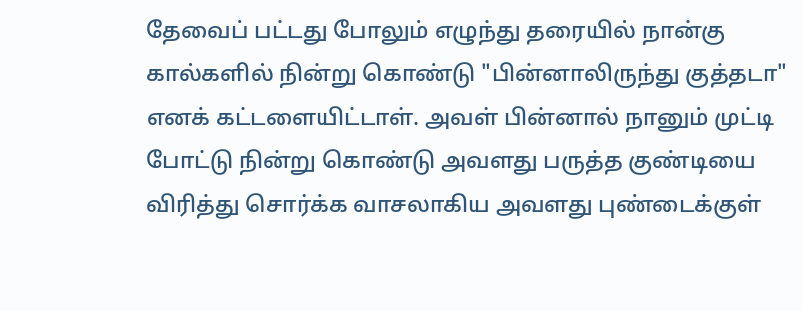தேவைப் பட்டது போலும் எழுந்து தரையில் நான்கு கால்களில் நின்று கொண்டு "பின்னாலிருந்து குத்தடா" எனக் கட்டளையிட்டாள். அவள் பின்னால் நானும் முட்டி போட்டு நின்று கொண்டு அவளது பருத்த குண்டியை விரித்து சொர்க்க வாசலாகிய அவளது புண்டைக்குள்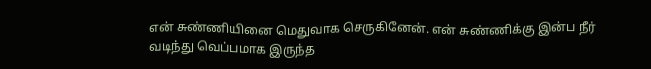என் சுண்ணியினை மெதுவாக செருகினேன். என் சுண்ணிக்கு இன்ப நீர் வடிந்து வெப்பமாக இருந்த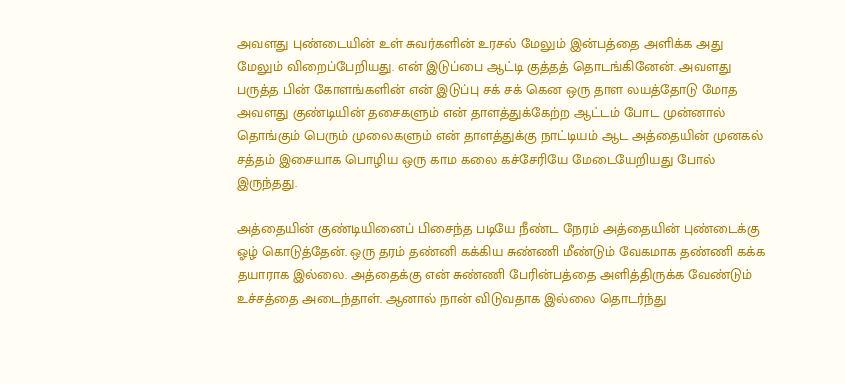அவளது புண்டையின் உள் சுவர்களின் உரசல் மேலும் இன்பத்தை அளிக்க அது மேலும் விறைப்பேறியது. என் இடுப்பை ஆட்டி குத்தத் தொடங்கினேன். அவளது பருத்த பின் கோளங்களின் என் இடுப்பு சக் சக் கென ஒரு தாள லயத்தோடு மோத அவளது குண்டியின் தசைகளும் என் தாளத்துக்கேற்ற ஆட்டம் போட முன்னால் தொங்கும் பெரும் முலைகளும் என் தாளத்துக்கு நாட்டியம் ஆட அத்தையின் முனகல் சத்தம் இசையாக பொழிய ஒரு காம கலை கச்சேரியே மேடையேறியது போல் இருந்தது.

அத்தையின் குண்டியினைப் பிசைந்த படியே நீண்ட நேரம் அத்தையின் புண்டைக்கு ஓழ் கொடுத்தேன். ஒரு தரம் தண்னி கக்கிய சுண்ணி மீண்டும் வேகமாக தண்ணி கக்க தயாராக இல்லை. அத்தைக்கு என் சுண்ணி பேரின்பத்தை அளித்திருக்க வேண்டும் உச்சத்தை அடைந்தாள். ஆனால் நான் விடுவதாக இல்லை தொடர்ந்து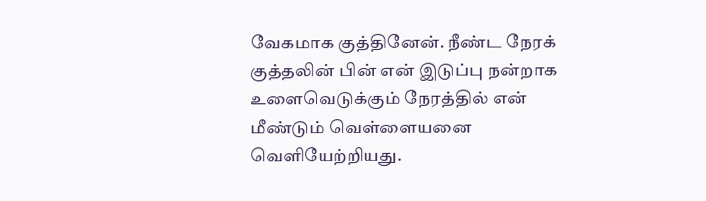வேகமாக குத்தினேன். நீண்ட நேரக் குத்தலின் பின் என் இடுப்பு நன்றாக உளைவெடுக்கும் நேரத்தில் என் மீண்டும் வெள்ளையனை வெளியேற்றியது.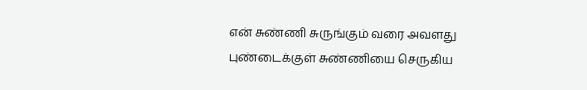என் சுண்ணி சுருங்கும் வரை அவளது புண்டைக்குள் சுண்ணியை செருகிய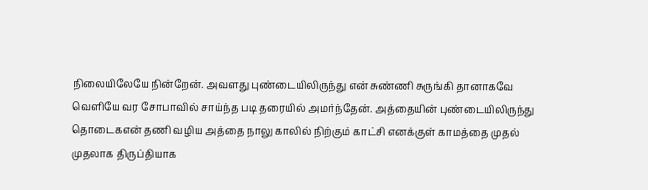நிலையிலேயே நின்றேன். அவளது புண்டையிலிருந்து என் சுண்ணி சுருங்கி தானாகவே வெளியே வர சோபாவில் சாய்ந்த படி தரையில் அமர்ந்தேன். அத்தையின் புண்டையிலிருந்து தொடைகஎன் தணி வழிய அத்தை நாலு காலில் நிற்கும் காட்சி எனக்குள் காமத்தை முதல் முதலாக திருப்தியாக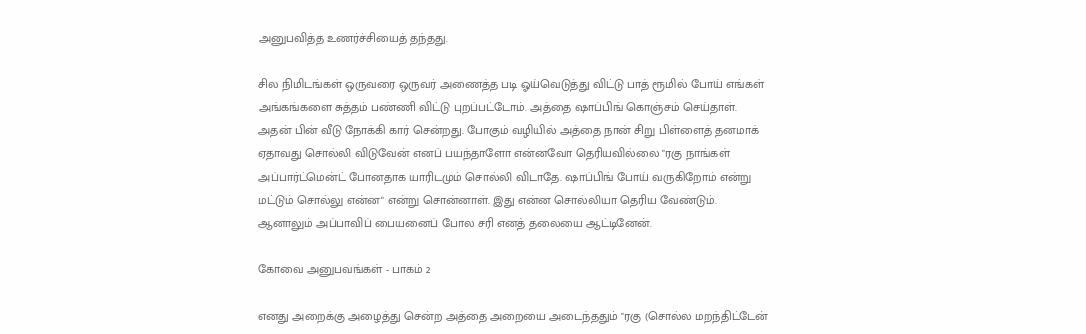அனுபவித்த உணர்ச்சியைத் தந்தது.

சில நிமிடங்கள் ஒருவரை ஒருவர் அணைத்த படி ஓய்வெடுத்து விட்டு பாத் ரூமில் போய் எங்கள் அங்கங்களை சுத்தம் பண்ணி விட்டு புறப்பட்டோம். அத்தை ஷாப்பிங் கொஞ்சம் செய்தாள். அதன் பின் வீடு நோக்கி கார் சென்றது. போகும் வழியில் அத்தை நான் சிறு பிள்ளைத் தனமாக் ஏதாவது சொல்லி விடுவேன் எனப் பயந்தாளோ என்னவோ தெரியவில்லை "ரகு நாங்கள் அப்பார்ட்மென்ட் போனதாக யாரிடமும் சொல்லி விடாதே. ஷாப்பிங் போய் வருகிறோம் என்று மட்டும் சொல்லு என்ன" என்று சொன்னாள். இது என்ன சொல்லியா தெரிய வேண்டும். ஆனாலும் அப்பாவிப் பையனைப் போல சரி எனத் தலையை ஆட்டினேன்.

கோவை அனுபவங்கள் - பாகம் 2

எனது அறைக்கு அழைத்து சென்ற அத்தை அறையை அடைந்ததும் "ரகு (சொல்ல மறந்திட்டேன்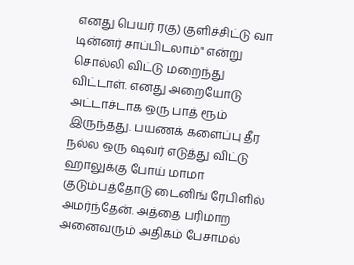எனது பெயர் ரகு) குளிச்சிட்டு வா டின்னர் சாப்பிடலாம்" என்று சொல்லி விட்டு மறைந்து விட்டாள். எனது அறையோடு அட்டாச்டாக ஒரு பாத் ரூம் இருந்தது. பயணக் களைப்பு தீர நல்ல ஒரு ஷவர் எடுத்து விட்டு ஹாலுக்கு போய் மாமா குடும்பத்தோடு டைனிங் ரேபிளில் அமர்ந்தேன். அத்தை பரிமாற அனைவரும் அதிகம் பேசாமல்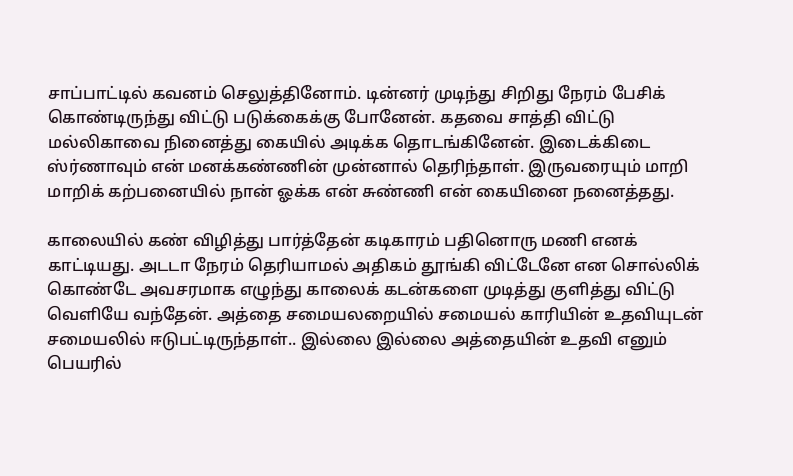சாப்பாட்டில் கவனம் செலுத்தினோம். டின்னர் முடிந்து சிறிது நேரம் பேசிக் கொண்டிருந்து விட்டு படுக்கைக்கு போனேன். கதவை சாத்தி விட்டு மல்லிகாவை நினைத்து கையில் அடிக்க தொடங்கினேன். இடைக்கிடை ஸ்ர்ணாவும் என் மனக்கண்ணின் முன்னால் தெரிந்தாள். இருவரையும் மாறி மாறிக் கற்பனையில் நான் ஓக்க என் சுண்ணி என் கையினை நனைத்தது.

காலையில் கண் விழித்து பார்த்தேன் கடிகாரம் பதினொரு மணி எனக் காட்டியது. அடடா நேரம் தெரியாமல் அதிகம் தூங்கி விட்டேனே என சொல்லிக் கொண்டே அவசரமாக எழுந்து காலைக் கடன்களை முடித்து குளித்து விட்டு வெளியே வந்தேன். அத்தை சமையலறையில் சமையல் காரியின் உதவியுடன் சமையலில் ஈடுபட்டிருந்தாள்.. இல்லை இல்லை அத்தையின் உதவி எனும் பெயரில்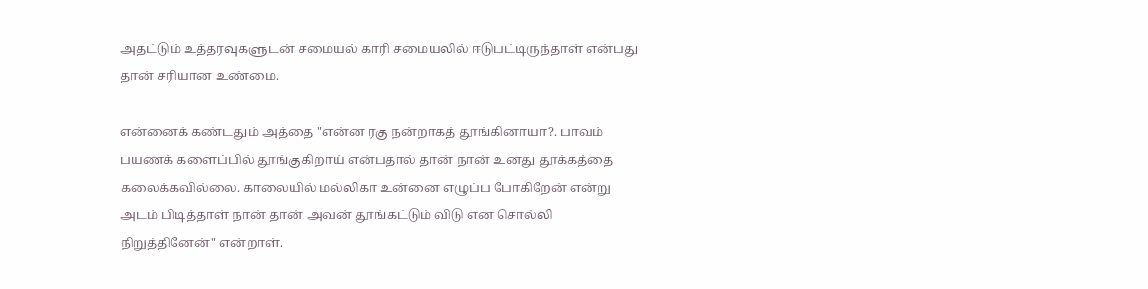அதட்டும் உத்தரவுகளுடன் சமையல் காரி சமையலில் ஈடுபட்டிருந்தாள் என்பது தான் சரியான உண்மை.

என்னைக் கண்டதும் அத்தை "என்ன ரகு நன்றாகத் தூங்கினாயா?. பாவம் பயணக் களைப்பில் தூங்குகிறாய் என்பதால் தான் நான் உனது தூக்கத்தை கலைக்கவில்லை. காலையில் மல்லிகா உன்னை எழுப்ப போகிறேன் என்று அடம் பிடித்தாள் நான் தான் அவன் தூங்கட்டும் விடு என சொல்லி நிறுத்தினேன்" என்றாள்.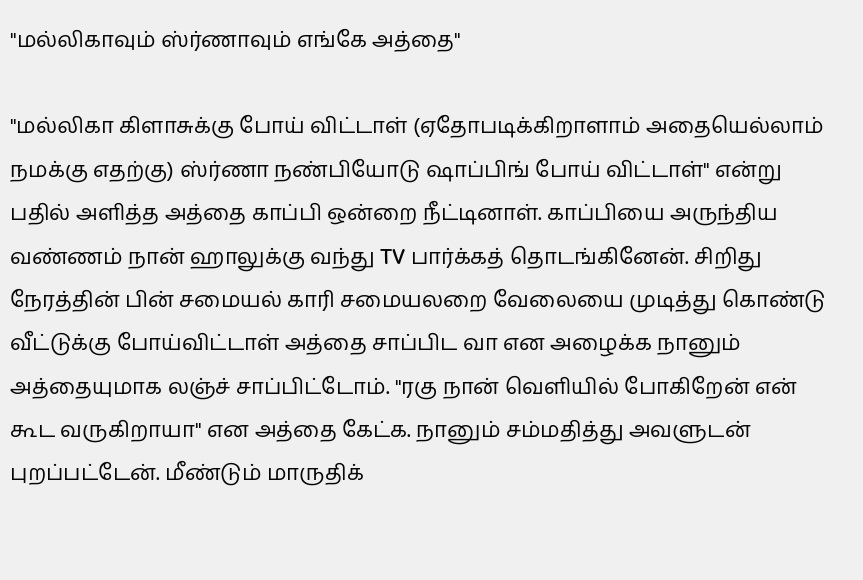"மல்லிகாவும் ஸ்ர்ணாவும் எங்கே அத்தை"

"மல்லிகா கிளாசுக்கு போய் விட்டாள் (ஏதோபடிக்கிறாளாம் அதையெல்லாம் நமக்கு எதற்கு) ஸ்ர்ணா நண்பியோடு ஷாப்பிங் போய் விட்டாள்" என்று பதில் அளித்த அத்தை காப்பி ஒன்றை நீட்டினாள். காப்பியை அருந்திய வண்ணம் நான் ஹாலுக்கு வந்து TV பார்க்கத் தொடங்கினேன். சிறிது நேரத்தின் பின் சமையல் காரி சமையலறை வேலையை முடித்து கொண்டு வீட்டுக்கு போய்விட்டாள் அத்தை சாப்பிட வா என அழைக்க நானும் அத்தையுமாக லஞ்ச் சாப்பிட்டோம். "ரகு நான் வெளியில் போகிறேன் என் கூட வருகிறாயா" என அத்தை கேட்க. நானும் சம்மதித்து அவளுடன் புறப்பட்டேன். மீண்டும் மாருதிக்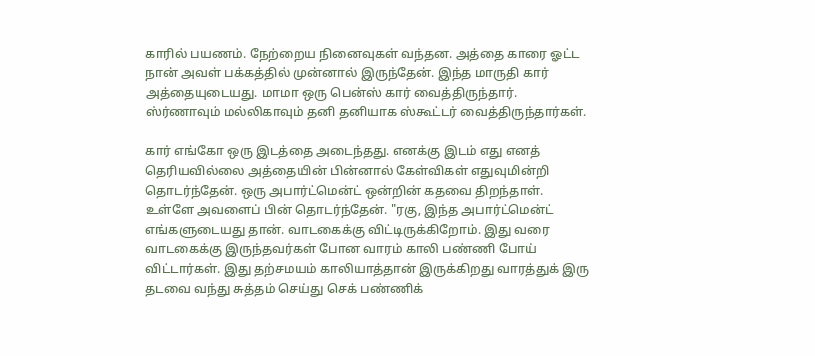காரில் பயணம். நேற்றைய நினைவுகள் வந்தன. அத்தை காரை ஓட்ட நான் அவள் பக்கத்தில் முன்னால் இருந்தேன். இந்த மாருதி கார் அத்தையுடையது. மாமா ஒரு பென்ஸ் கார் வைத்திருந்தார். ஸ்ர்ணாவும் மல்லிகாவும் தனி தனியாக ஸ்கூட்டர் வைத்திருந்தார்கள்.

கார் எங்கோ ஒரு இடத்தை அடைந்தது. எனக்கு இடம் எது எனத் தெரியவில்லை அத்தையின் பின்னால் கேள்விகள் எதுவுமின்றி தொடர்ந்தேன். ஒரு அபார்ட்மென்ட் ஒன்றின் கதவை திறந்தாள். உள்ளே அவளைப் பின் தொடர்ந்தேன். "ரகு, இந்த அபார்ட்மென்ட் எங்களுடையது தான். வாடகைக்கு விட்டிருக்கிறோம். இது வரை வாடகைக்கு இருந்தவர்கள் போன வாரம் காலி பண்ணி போய் விட்டார்கள். இது தற்சமயம் காலியாத்தான் இருக்கிறது வாரத்துக் இரு தடவை வந்து சுத்தம் செய்து செக் பண்ணிக்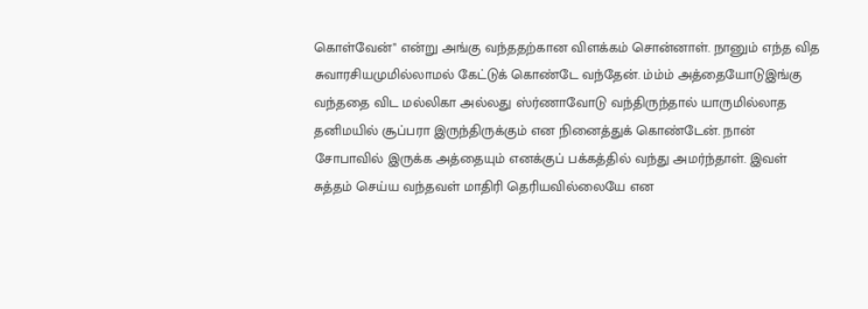கொள்வேன்" என்று அங்கு வந்ததற்கான விளக்கம் சொன்னாள். நானும் எந்த வித சுவாரசியமுமில்லாமல் கேட்டுக் கொண்டே வந்தேன். ம்ம்ம் அத்தையோடுஇங்கு வந்ததை விட மல்லிகா அல்லது ஸ்ர்ணாவோடு வந்திருந்தால் யாருமில்லாத தனிமயில் சூப்பரா இருந்திருக்கும் என நினைத்துக் கொண்டேன். நான் சோபாவில் இருக்க அத்தையும் எனக்குப் பக்கத்தில் வந்து அமர்ந்தாள். இவள் சுத்தம் செய்ய வந்தவள் மாதிரி தெரியவில்லையே என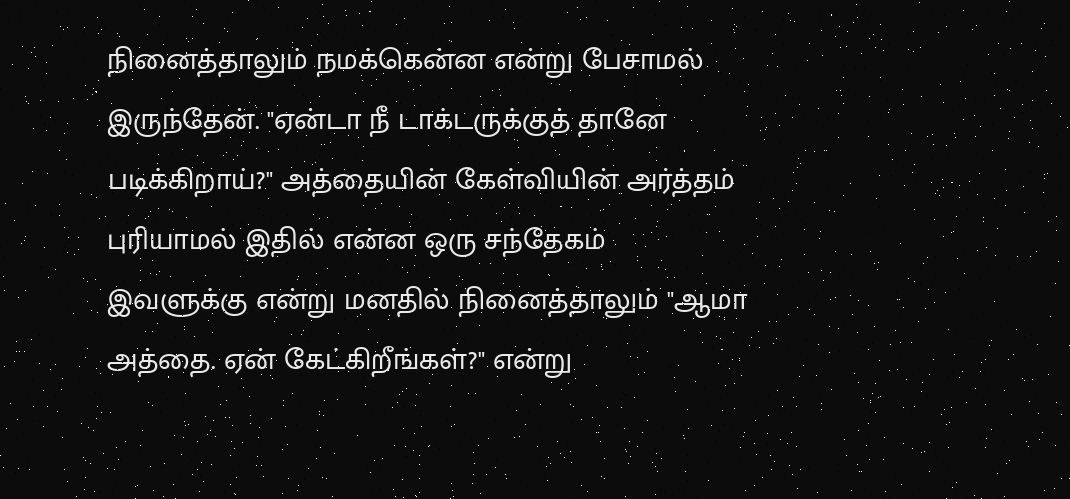நினைத்தாலும் நமக்கென்ன என்று பேசாமல் இருந்தேன். "ஏன்டா நீ டாக்டருக்குத் தானே படிக்கிறாய்?" அத்தையின் கேள்வியின் அர்த்தம் புரியாமல் இதில் என்ன ஒரு சந்தேகம் இவளுக்கு என்று மனதில் நினைத்தாலும் "ஆமா அத்தை. ஏன் கேட்கிறீங்கள்?" என்று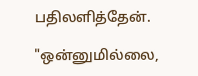பதிலளித்தேன்.

"ஒன்னுமில்லை,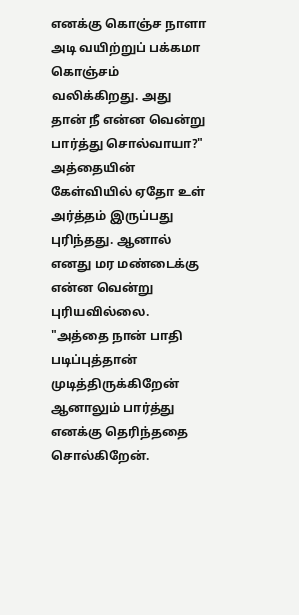எனக்கு கொஞ்ச நாளா அடி வயிற்றுப் பக்கமா கொஞ்சம் வலிக்கிறது. அது தான் நீ என்ன வென்று பார்த்து சொல்வாயா?" அத்தையின் கேள்வியில் ஏதோ உள் அர்த்தம் இருப்பது புரிந்தது. ஆனால் எனது மர மண்டைக்கு என்ன வென்று புரியவில்லை. "அத்தை நான் பாதி படிப்புத்தான் முடித்திருக்கிறேன் ஆனாலும் பார்த்து எனக்கு தெரிந்ததை சொல்கிறேன்.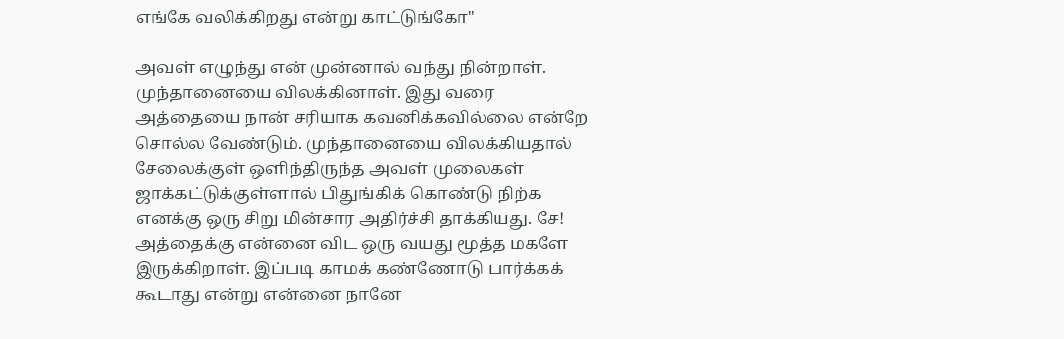எங்கே வலிக்கிறது என்று காட்டுங்கோ"

அவள் எழுந்து என் முன்னால் வந்து நின்றாள். முந்தானையை விலக்கினாள். இது வரை அத்தையை நான் சரியாக கவனிக்கவில்லை என்றே சொல்ல வேண்டும். முந்தானையை விலக்கியதால் சேலைக்குள் ஒளிந்திருந்த அவள் முலைகள் ஜாக்கட்டுக்குள்ளால் பிதுங்கிக் கொண்டு நிற்க எனக்கு ஒரு சிறு மின்சார அதிர்ச்சி தாக்கியது. சே! அத்தைக்கு என்னை விட ஒரு வயது மூத்த மகளே இருக்கிறாள். இப்படி காமக் கண்ணோடு பார்க்கக் கூடாது என்று என்னை நானே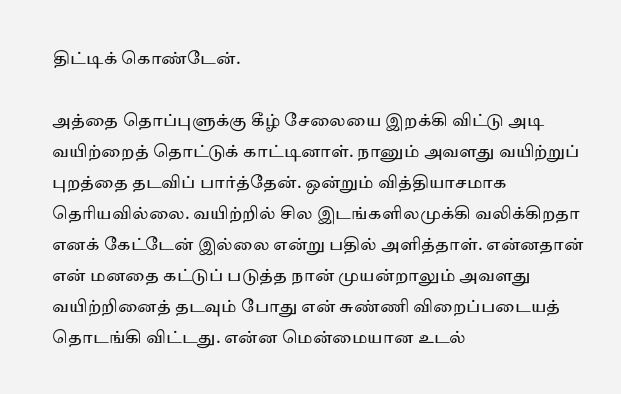திட்டிக் கொண்டேன்.

அத்தை தொப்புளுக்கு கீழ் சேலையை இறக்கி விட்டு அடி வயிற்றைத் தொட்டுக் காட்டினாள். நானும் அவளது வயிற்றுப் புறத்தை தடவிப் பார்த்தேன். ஒன்றும் வித்தியாசமாக தெரியவில்லை. வயிற்றில் சில இடங்களிலமுக்கி வலிக்கிறதா எனக் கேட்டேன் இல்லை என்று பதில் அளித்தாள். என்னதான் என் மனதை கட்டுப் படுத்த நான் முயன்றாலும் அவளது வயிற்றினைத் தடவும் போது என் சுண்ணி விறைப்படையத் தொடங்கி விட்டது. என்ன மென்மையான உடல்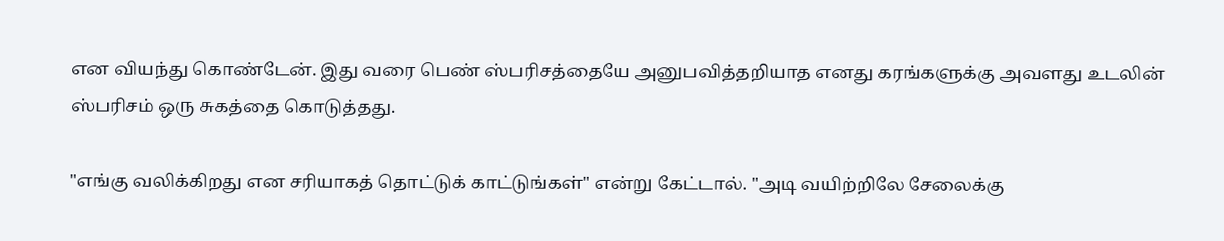என வியந்து கொண்டேன். இது வரை பெண் ஸ்பரிசத்தையே அனுபவித்தறியாத எனது கரங்களுக்கு அவளது உடலின் ஸ்பரிசம் ஒரு சுகத்தை கொடுத்தது.

"எங்கு வலிக்கிறது என சரியாகத் தொட்டுக் காட்டுங்கள்" என்று கேட்டால். "அடி வயிற்றிலே சேலைக்கு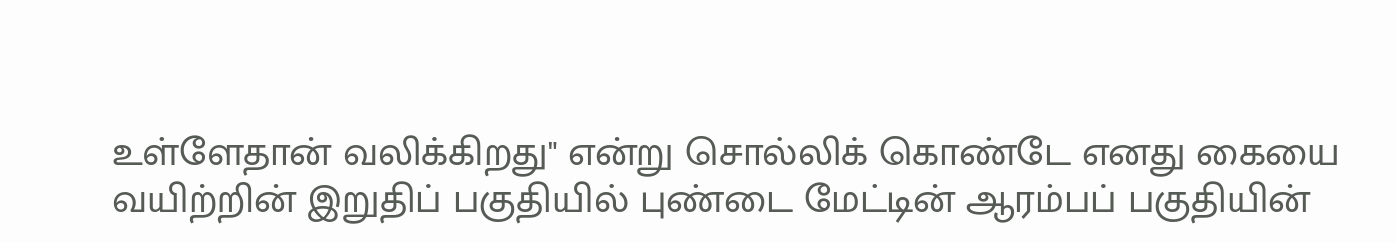உள்ளேதான் வலிக்கிறது" என்று சொல்லிக் கொண்டே எனது கையை வயிற்றின் இறுதிப் பகுதியில் புண்டை மேட்டின் ஆரம்பப் பகுதியின்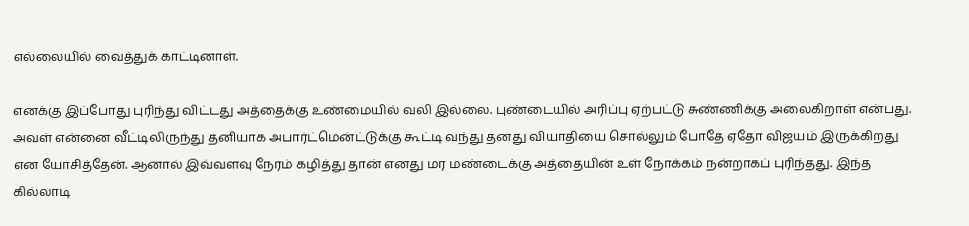எல்லையில் வைத்துக் காட்டினாள்.

எனக்கு இப்போது புரிந்து விட்டது அத்தைக்கு உண்மையில் வலி இல்லை. புண்டையில் அரிப்பு ஏற்பட்டு சுண்ணிக்கு அலைகிறாள் என்பது. அவள் என்னை வீட்டிலிருந்து தனியாக அபார்ட்மென்ட்டுக்கு கூட்டி வந்து தனது வியாதியை சொல்லும் போதே ஏதோ விஜயம் இருக்கிறது என யோசித்தேன். ஆனால் இவ்வளவு நேரம் கழித்து தான் எனது மர மண்டைக்கு அத்தையின் உள் நோக்கம் நன்றாகப் புரிந்தது. இந்த கில்லாடி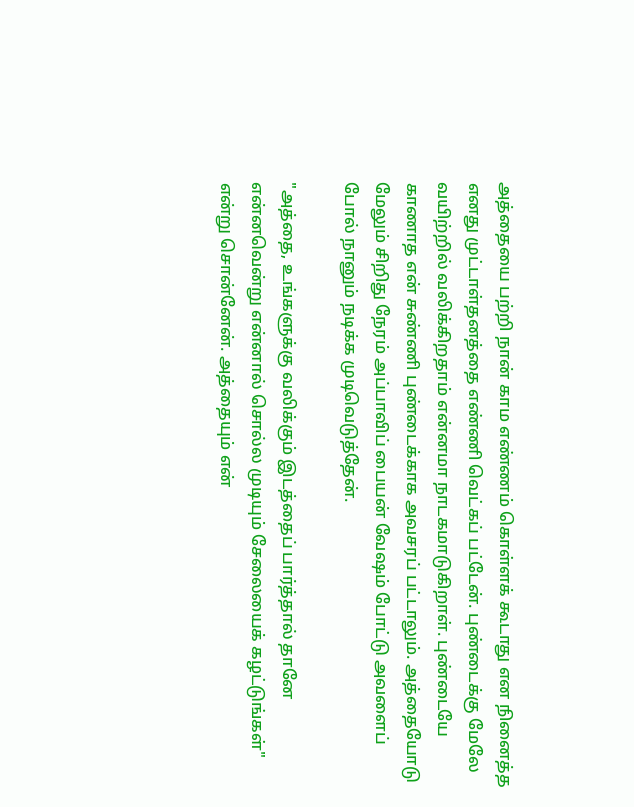அத்தையை பற்றி நான் காம எண்ணம் கொள்ளக் கூடாது என நினைத்த எனது முட்டாள்தனத்தை எண்ணி வெட்கப் பட்டேன். புண்டைக்கு மேலே வயிற்றில் வலிக்கிறதாம் என்னமா நாடகமாடுகிறாள். புண்டையே காணாத என் சுண்ணி புண்டைக்காக அவசரப் பட்டாலும். அத்தையோடு மேலும் சிறிது நேரம் அப்பாவிப் பையன் வேஷம் போட்டு அவளைப் போல் நானும் நடிக்க முடிவெடுத்தேன்.

"அத்தை, உங்களுக்கு வலிக்கும் இடத்தைப் பார்த்தால் தானே என்னவென்று என்னால் சொல்ல முடியும் சேலையைக் கழட்டுங்கள்" என்று சொன்னேன். அத்தையும் என்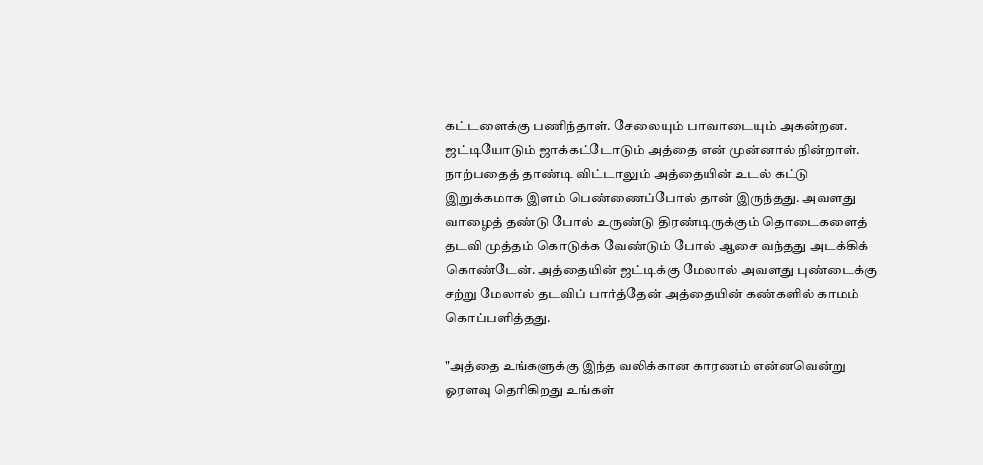கட்டளைக்கு பணிந்தாள். சேலையும் பாவாடையும் அகன்றன. ஜட்டியோடும் ஜாக்கட்டோடும் அத்தை என் முன்னால் நின்றாள். நாற்பதைத் தாண்டி விட்டாலும் அத்தையின் உடல் கட்டு இறுக்கமாக இளம் பெண்ணைப்போல் தான் இருந்தது. அவளது வாழைத் தண்டு போல் உருண்டு திரண்டிருக்கும் தொடைகளைத் தடவி முத்தம் கொடுக்க வேண்டும் போல் ஆசை வந்தது அடக்கிக் கொண்டேன். அத்தையின் ஜட்டிக்கு மேலால் அவளது புண்டைக்கு சற்று மேலால் தடவிப் பார்த்தேன் அத்தையின் கண்களில் காமம் கொப்பளித்தது.

"அத்தை உங்களுக்கு இந்த வலிக்கான காரணம் என்னவென்று ஓரளவு தெரிகிறது உங்கள்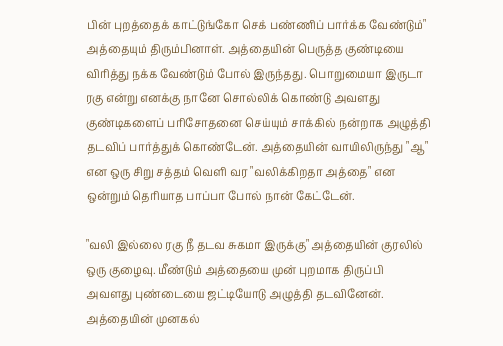பின் புறத்தைக் காட்டுங்கோ செக் பண்ணிப் பார்க்க வேண்டும்" அத்தையும் திரும்பினாள். அத்தையின் பெருத்த குண்டியை விரித்து நக்க வேண்டும் போல் இருந்தது. பொறுமையா இருடா ரகு என்று எனக்கு நானே சொல்லிக் கொண்டு அவளது குண்டிகளைப் பரிசோதனை செய்யும் சாக்கில் நன்றாக அழுத்தி தடவிப் பார்த்துக் கொண்டேன். அத்தையின் வாயிலிருந்து "ஆ" என ஒரு சிறு சத்தம் வெளி வர "வலிக்கிறதா அத்தை" என ஒன்றும் தெரியாத பாப்பா போல் நான் கேட்டேன்.

"வலி இல்லை ரகு நீ தடவ சுகமா இருக்கு" அத்தையின் குரலில் ஒரு குழைவு. மீண்டும் அத்தையை முன் புறமாக திருப்பி அவளது புண்டையை ஜட்டியோடு அழுத்தி தடவினேன். அத்தையின் முனகல்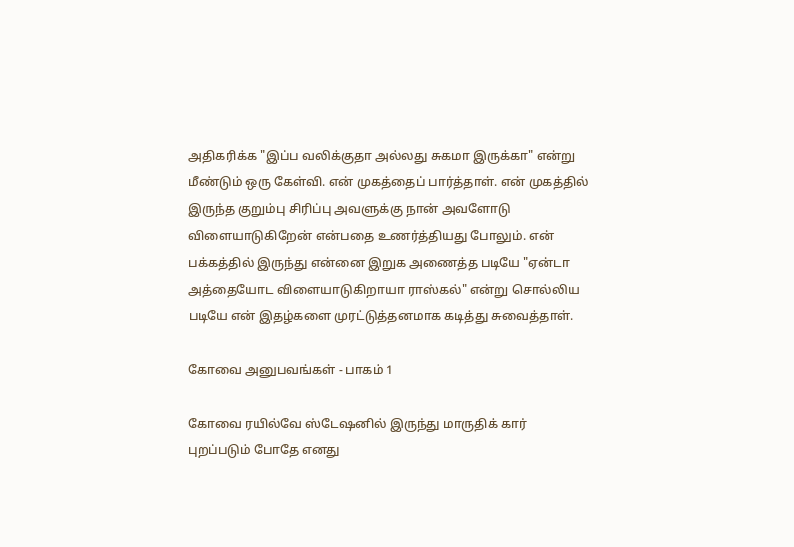அதிகரிக்க "இப்ப வலிக்குதா அல்லது சுகமா இருக்கா" என்று மீண்டும் ஒரு கேள்வி. என் முகத்தைப் பார்த்தாள். என் முகத்தில் இருந்த குறும்பு சிரிப்பு அவளுக்கு நான் அவளோடு விளையாடுகிறேன் என்பதை உணர்த்தியது போலும். என் பக்கத்தில் இருந்து என்னை இறுக அணைத்த படியே "ஏன்டா அத்தையோட விளையாடுகிறாயா ராஸ்கல்" என்று சொல்லிய படியே என் இதழ்களை முரட்டுத்தனமாக கடித்து சுவைத்தாள்.

கோவை அனுபவங்கள் - பாகம் 1

கோவை ரயில்வே ஸ்டேஷனில் இருந்து மாருதிக் கார் புறப்படும் போதே எனது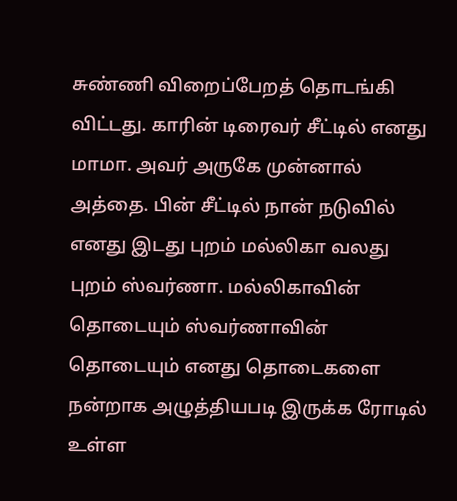சுண்ணி விறைப்பேறத் தொடங்கி விட்டது. காரின் டிரைவர் சீட்டில் எனது மாமா. அவர் அருகே முன்னால் அத்தை. பின் சீட்டில் நான் நடுவில் எனது இடது புறம் மல்லிகா வலது புறம் ஸ்வர்ணா. மல்லிகாவின் தொடையும் ஸ்வர்ணாவின் தொடையும் எனது தொடைகளை நன்றாக அழுத்தியபடி இருக்க ரோடில் உள்ள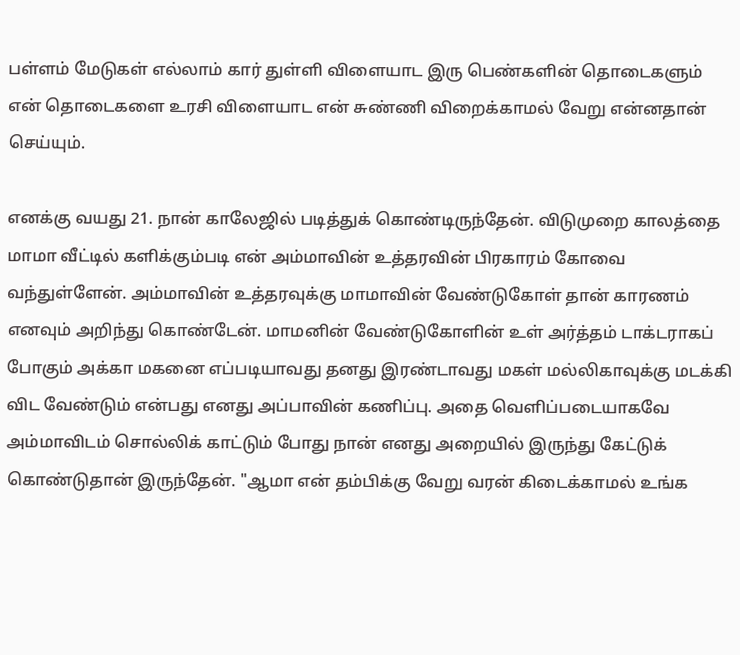பள்ளம் மேடுகள் எல்லாம் கார் துள்ளி விளையாட இரு பெண்களின் தொடைகளும் என் தொடைகளை உரசி விளையாட என் சுண்ணி விறைக்காமல் வேறு என்னதான் செய்யும்.

எனக்கு வயது 21. நான் காலேஜில் படித்துக் கொண்டிருந்தேன். விடுமுறை காலத்தை மாமா வீட்டில் களிக்கும்படி என் அம்மாவின் உத்தரவின் பிரகாரம் கோவை வந்துள்ளேன். அம்மாவின் உத்தரவுக்கு மாமாவின் வேண்டுகோள் தான் காரணம் எனவும் அறிந்து கொண்டேன். மாமனின் வேண்டுகோளின் உள் அர்த்தம் டாக்டராகப் போகும் அக்கா மகனை எப்படியாவது தனது இரண்டாவது மகள் மல்லிகாவுக்கு மடக்கி விட வேண்டும் என்பது எனது அப்பாவின் கணிப்பு. அதை வெளிப்படையாகவே அம்மாவிடம் சொல்லிக் காட்டும் போது நான் எனது அறையில் இருந்து கேட்டுக் கொண்டுதான் இருந்தேன். "ஆமா என் தம்பிக்கு வேறு வரன் கிடைக்காமல் உங்க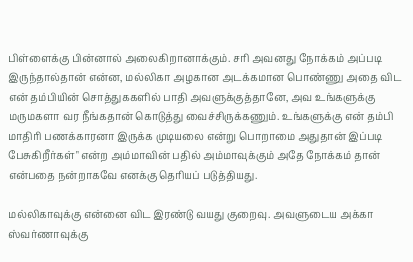பிள்ளைக்கு பின்னால் அலைகிறானாக்கும். சரி அவனது நோக்கம் அப்படி இருந்தால்தான் என்ன, மல்லிகா அழகான அடக்கமான பொண்ணு அதை விட என் தம்பியின் சொத்துககளில் பாதி அவளுக்குத்தானே, அவ உங்களுக்கு மருமகளா வர நீங்கதான் கொடுத்து வைச்சிருக்கணும். உங்களுக்கு என் தம்பி மாதிரி பணக்காரனா இருக்க முடியலை என்று பொறாமை அதுதான் இப்படி பேசுகிறீர்கள்" என்ற அம்மாவின் பதில் அம்மாவுக்கும் அதே நோக்கம் தான் என்பதை நன்றாகவே எனக்கு தெரியப் படுத்தியது.

மல்லிகாவுக்கு என்னை விட இரண்டு வயது குறைவு. அவளுடைய அக்கா ஸ்வர்ணாவுக்கு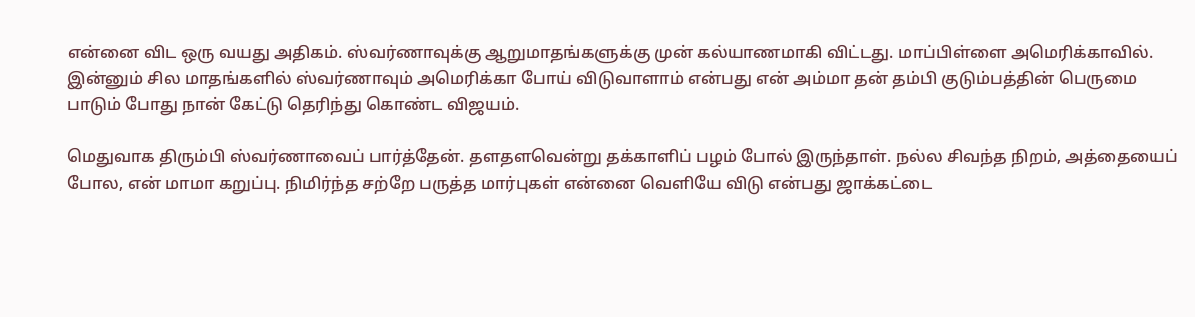என்னை விட ஒரு வயது அதிகம். ஸ்வர்ணாவுக்கு ஆறுமாதங்களுக்கு முன் கல்யாணமாகி விட்டது. மாப்பிள்ளை அமெரிக்காவில். இன்னும் சில மாதங்களில் ஸ்வர்ணாவும் அமெரிக்கா போய் விடுவாளாம் என்பது என் அம்மா தன் தம்பி குடும்பத்தின் பெருமை பாடும் போது நான் கேட்டு தெரிந்து கொண்ட விஜயம்.

மெதுவாக திரும்பி ஸ்வர்ணாவைப் பார்த்தேன். தளதளவென்று தக்காளிப் பழம் போல் இருந்தாள். நல்ல சிவந்த நிறம், அத்தையைப் போல, என் மாமா கறுப்பு. நிமிர்ந்த சற்றே பருத்த மார்புகள் என்னை வெளியே விடு என்பது ஜாக்கட்டை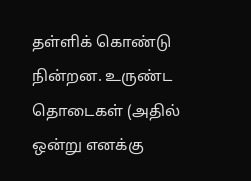தள்ளிக் கொண்டு நின்றன. உருண்ட தொடைகள் (அதில் ஒன்று எனக்கு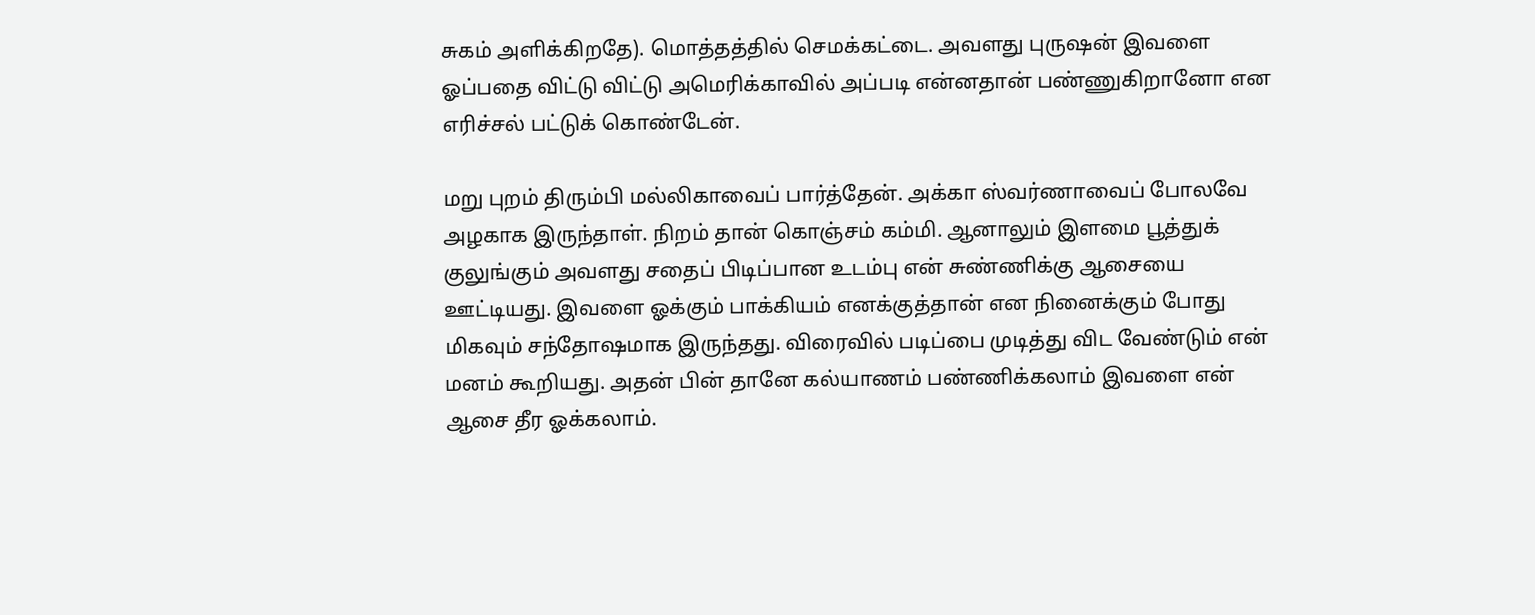சுகம் அளிக்கிறதே). மொத்தத்தில் செமக்கட்டை. அவளது புருஷன் இவளை ஓப்பதை விட்டு விட்டு அமெரிக்காவில் அப்படி என்னதான் பண்ணுகிறானோ என எரிச்சல் பட்டுக் கொண்டேன்.

மறு புறம் திரும்பி மல்லிகாவைப் பார்த்தேன். அக்கா ஸ்வர்ணாவைப் போலவே அழகாக இருந்தாள். நிறம் தான் கொஞ்சம் கம்மி. ஆனாலும் இளமை பூத்துக் குலுங்கும் அவளது சதைப் பிடிப்பான உடம்பு என் சுண்ணிக்கு ஆசையை ஊட்டியது. இவளை ஓக்கும் பாக்கியம் எனக்குத்தான் என நினைக்கும் போது மிகவும் சந்தோஷமாக இருந்தது. விரைவில் படிப்பை முடித்து விட வேண்டும் என் மனம் கூறியது. அதன் பின் தானே கல்யாணம் பண்ணிக்கலாம் இவளை என் ஆசை தீர ஓக்கலாம்.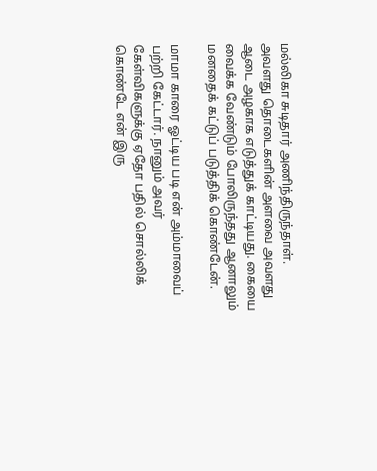மல்லிகா சுடிதார் அணிந்திருந்தாள். அவளது தொடைகளின் அளவை அவளது ஆடை அழகாக எடுத்துக் காட்டியது. கையை வைக்க வேண்டும் போலிருந்தது ஆனாலும் மனதைக் கட்டுப் படுத்திக் கொண்டேன்.

மாமா காரை ஓட்டிய படி என் அம்மாவைப் பற்றி கேட்டார். நானும் அவர் கேள்விகளுக்கு ஏதோ பதில் சொல்லிக் கொண்டே என் இரு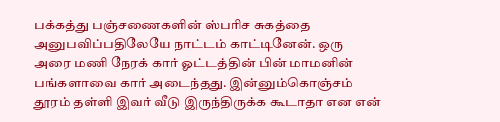பக்கத்து பஞ்சணைகளின் ஸ்பரிச சுகத்தை அனுபவிப்பதிலேயே நாட்டம் காட்டினேன். ஒரு அரை மணி நேரக் கார் ஓட்டத்தின் பின் மாமனின் பங்களாவை கார் அடைந்தது. இன்னும்கொஞ்சம் தூரம் தள்ளி இவர் வீடு இருந்திருக்க கூடாதா என என்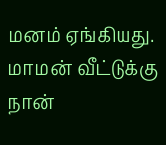மனம் ஏங்கியது. மாமன் வீட்டுக்கு நான்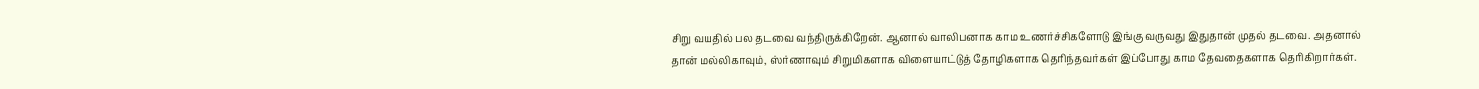சிறு வயதில் பல தடவை வந்திருக்கிறேன். ஆனால் வாலிபனாக காம உணர்ச்சிகளோடு இங்கு வருவது இதுதான் முதல் தடவை. அதனால் தான் மல்லிகாவும், ஸ்ர்ணாவும் சிறுமிகளாக விளையாட்டுத் தோழிகளாக தெரிந்தவர்கள் இப்போது காம தேவதைகளாக தெரிகிறார்கள்.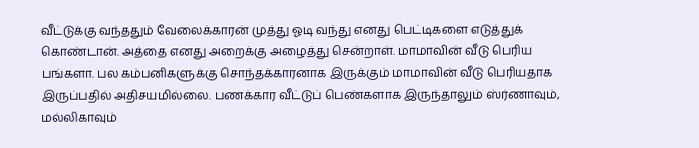வீட்டுக்கு வந்ததும் வேலைக்காரன் முத்து ஓடி வந்து எனது பெட்டிகளை எடுத்துக் கொண்டான். அத்தை எனது அறைக்கு அழைத்து சென்றாள். மாமாவின் வீடு பெரிய பங்களா. பல கம்பனிகளுக்கு சொந்தக்காரனாக இருக்கும் மாமாவின் வீடு பெரியதாக இருப்பதில் அதிசயமில்லை. பணக்கார வீட்டுப் பெண்களாக இருந்தாலும் ஸ்ர்ணாவும், மல்லிகாவும்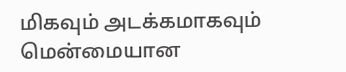மிகவும் அடக்கமாகவும் மென்மையான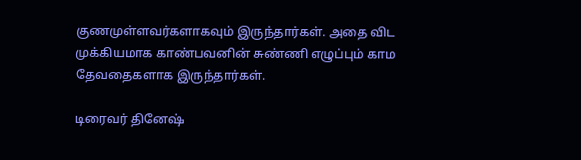குணமுள்ளவர்களாகவும் இருந்தார்கள். அதை விட முக்கியமாக காண்பவனின் சுண்ணி எழுப்பும் காம தேவதைகளாக இருந்தார்கள்.

டிரைவர் தினேஷ்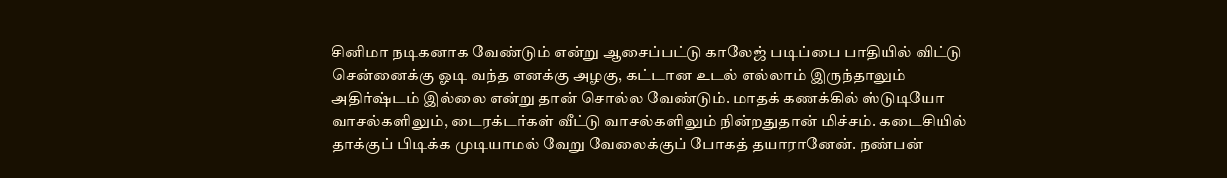சினிமா நடிகனாக வேண்டும் என்று ஆசைப்பட்டு காலேஜ் படிப்பை பாதியில் விட்டு சென்னைக்கு ஓடி வந்த எனக்கு அழகு, கட்டான உடல் எல்லாம் இருந்தாலும் அதிர்ஷ்டம் இல்லை என்று தான் சொல்ல வேண்டும். மாதக் கணக்கில் ஸ்டுடியோ வாசல்களிலும், டைரக்டர்கள் வீட்டு வாசல்களிலும் நின்றதுதான் மிச்சம். கடைசியில் தாக்குப் பிடிக்க முடியாமல் வேறு வேலைக்குப் போகத் தயாரானேன். நண்பன்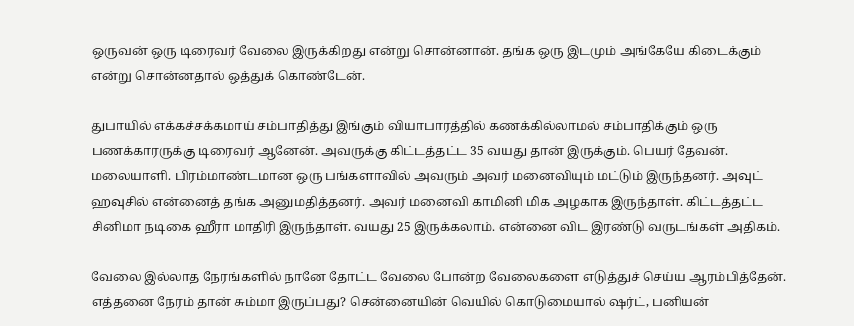ஒருவன் ஒரு டிரைவர் வேலை இருக்கிறது என்று சொன்னான். தங்க ஒரு இடமும் அங்கேயே கிடைக்கும் என்று சொன்னதால் ஒத்துக் கொண்டேன்.

துபாயில் எக்கச்சக்கமாய் சம்பாதித்து இங்கும் வியாபாரத்தில் கணக்கில்லாமல் சம்பாதிக்கும் ஒரு பணக்காரருக்கு டிரைவர் ஆனேன். அவருக்கு கிட்டத்தட்ட 35 வயது தான் இருக்கும். பெயர் தேவன். மலையாளி. பிரம்மாண்டமான ஒரு பங்களாவில் அவரும் அவர் மனைவியும் மட்டும் இருந்தனர். அவுட் ஹவுசில் என்னைத் தங்க அனுமதித்தனர். அவர் மனைவி காமினி மிக அழகாக இருந்தாள். கிட்டத்தட்ட சினிமா நடிகை ஹீரா மாதிரி இருந்தாள். வயது 25 இருக்கலாம். என்னை விட இரண்டு வருடங்கள் அதிகம்.

வேலை இல்லாத நேரங்களில் நானே தோட்ட வேலை போன்ற வேலைகளை எடுத்துச் செய்ய ஆரம்பித்தேன். எத்தனை நேரம் தான் சும்மா இருப்பது? சென்னையின் வெயில் கொடுமையால் ஷர்ட், பனியன்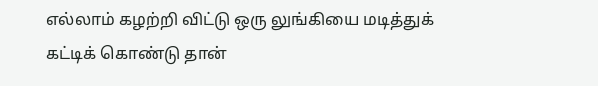எல்லாம் கழற்றி விட்டு ஒரு லுங்கியை மடித்துக் கட்டிக் கொண்டு தான்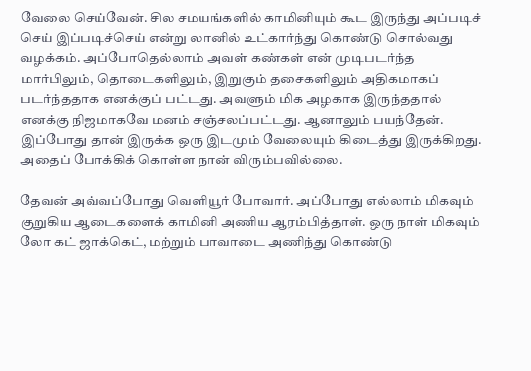வேலை செய்வேன். சில சமயங்களில் காமினியும் கூட இருந்து அப்படிச் செய் இப்படிச்செய் என்று லானில் உட்கார்ந்து கொண்டு சொல்வது வழக்கம். அப்போதெல்லாம் அவள் கண்கள் என் முடிபடர்ந்த மார்பிலும், தொடைகளிலும், இறுகும் தசைகளிலும் அதிகமாகப் படர்ந்ததாக எனக்குப் பட்டது. அவளும் மிக அழகாக இருந்ததால் எனக்கு நிஜமாகவே மனம் சஞ்சலப்பட்டது. ஆனாலும் பயந்தேன். இப்போது தான் இருக்க ஒரு இடமும் வேலையும் கிடைத்து இருக்கிறது. அதைப் போக்கிக் கொள்ள நான் விரும்பவில்லை.

தேவன் அவ்வப்போது வெளியூர் போவார். அப்போது எல்லாம் மிகவும் குறுகிய ஆடைகளைக் காமினி அணிய ஆரம்பித்தாள். ஒரு நாள் மிகவும் லோ கட் ஜாக்கெட், மற்றும் பாவாடை அணிந்து கொண்டு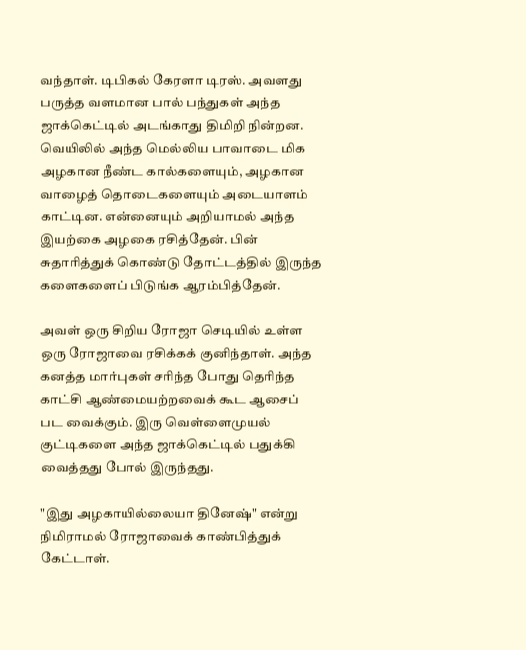வந்தாள். டிபிகல் கேரளா டிரஸ். அவளது பருத்த வளமான பால் பந்துகள் அந்த ஜாக்கெட்டில் அடங்காது திமிறி நின்றன. வெயிலில் அந்த மெல்லிய பாவாடை மிக அழகான நீண்ட கால்களையும், அழகான வாழைத் தொடைகளையும் அடையாளம் காட்டின. என்னையும் அறியாமல் அந்த இயற்கை அழகை ரசித்தேன். பின் சுதாரித்துக் கொண்டு தோட்டத்தில் இருந்த களைகளைப் பிடுங்க ஆரம்பித்தேன்.

அவள் ஒரு சிறிய ரோஜா செடியில் உள்ள ஒரு ரோஜாவை ரசிக்கக் குனிந்தாள். அந்த கனத்த மார்புகள் சரிந்த போது தெரிந்த காட்சி ஆண்மையற்றவைக் கூட ஆசைப் பட வைக்கும். இரு வெள்ளைமுயல் குட்டிகளை அந்த ஜாக்கெட்டில் பதுக்கி வைத்தது போல் இருந்தது.

"இது அழகாயில்லையா தினேஷ்" என்று நிமிராமல் ரோஜாவைக் காண்பித்துக் கேட்டாள்.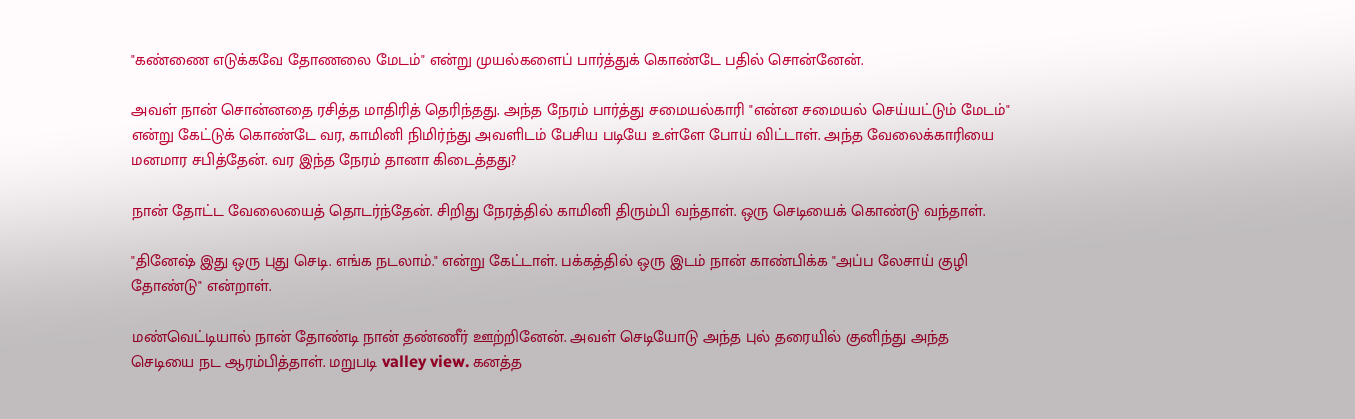"கண்ணை எடுக்கவே தோணலை மேடம்" என்று முயல்களைப் பார்த்துக் கொண்டே பதில் சொன்னேன்.

அவள் நான் சொன்னதை ரசித்த மாதிரித் தெரிந்தது. அந்த நேரம் பார்த்து சமையல்காரி "என்ன சமையல் செய்யட்டும் மேடம்" என்று கேட்டுக் கொண்டே வர, காமினி நிமிர்ந்து அவளிடம் பேசிய படியே உள்ளே போய் விட்டாள். அந்த வேலைக்காரியை மனமார சபித்தேன். வர இந்த நேரம் தானா கிடைத்தது?

நான் தோட்ட வேலையைத் தொடர்ந்தேன். சிறிது நேரத்தில் காமினி திரும்பி வந்தாள். ஒரு செடியைக் கொண்டு வந்தாள்.

"தினேஷ் இது ஒரு புது செடி. எங்க நடலாம்." என்று கேட்டாள். பக்கத்தில் ஒரு இடம் நான் காண்பிக்க "அப்ப லேசாய் குழி தோண்டு" என்றாள்.

மண்வெட்டியால் நான் தோண்டி நான் தண்ணீர் ஊற்றினேன். அவள் செடியோடு அந்த புல் தரையில் குனிந்து அந்த செடியை நட ஆரம்பித்தாள். மறுபடி valley view. கனத்த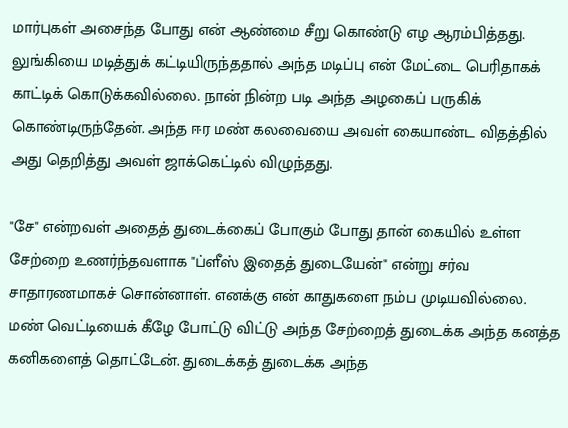மார்புகள் அசைந்த போது என் ஆண்மை சீறு கொண்டு எழ ஆரம்பித்தது. லுங்கியை மடித்துக் கட்டியிருந்ததால் அந்த மடிப்பு என் மேட்டை பெரிதாகக் காட்டிக் கொடுக்கவில்லை. நான் நின்ற படி அந்த அழகைப் பருகிக் கொண்டிருந்தேன். அந்த ஈர மண் கலவையை அவள் கையாண்ட விதத்தில் அது தெறித்து அவள் ஜாக்கெட்டில் விழுந்தது.

"சே" என்றவள் அதைத் துடைக்கைப் போகும் போது தான் கையில் உள்ள சேற்றை உணர்ந்தவளாக "ப்ளீஸ் இதைத் துடையேன்" என்று சர்வ சாதாரணமாகச் சொன்னாள். எனக்கு என் காதுகளை நம்ப முடியவில்லை. மண் வெட்டியைக் கீழே போட்டு விட்டு அந்த சேற்றைத் துடைக்க அந்த கனத்த கனிகளைத் தொட்டேன். துடைக்கத் துடைக்க அந்த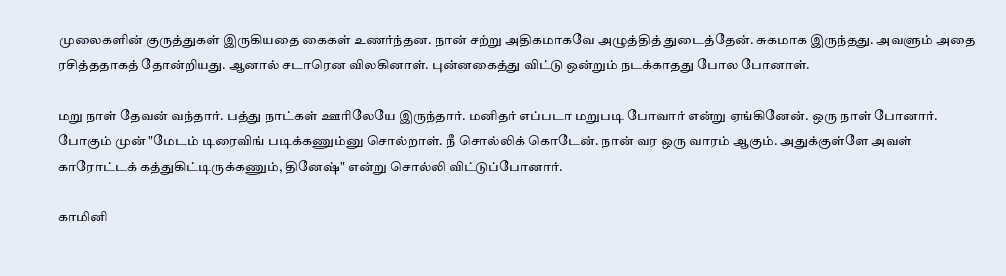முலைகளின் குருத்துகள் இருகியதை கைகள் உணர்ந்தன. நான் சற்று அதிகமாகவே அழுத்தித் துடைத்தேன். சுகமாக இருந்தது. அவளும் அதை ரசித்ததாகத் தோன்றியது. ஆனால் சடாரென விலகினாள். புன்னகைத்து விட்டு ஒன்றும் நடக்காதது போல போனாள்.

மறு நாள் தேவன் வந்தார். பத்து நாட்கள் ஊரிலேயே இருந்தார். மனிதர் எப்படா மறுபடி போவார் என்று ஏங்கினேன். ஒரு நாள் போனார். போகும் முன் "மேடம் டிரைவிங் படிக்கணும்னு சொல்றாள். நீ சொல்லிக் கொடேன். நான் வர ஒரு வாரம் ஆகும். அதுக்குள்ளே அவள் காரோட்டக் கத்துகிட்டிருக்கணும், தினேஷ்" என்று சொல்லி விட்டுப்போனார்.

காமினி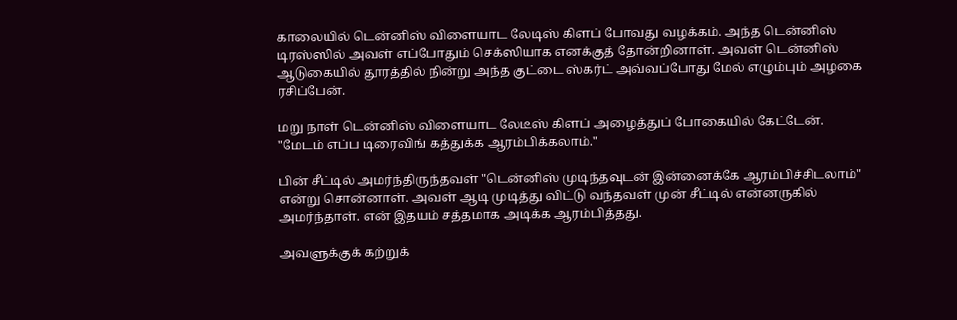காலையில் டென்னிஸ் விளையாட லேடிஸ் கிளப் போவது வழக்கம். அந்த டென்னிஸ் டிரஸ்ஸில் அவள் எப்போதும் செக்ஸியாக எனக்குத் தோன்றினாள். அவள் டென்னிஸ் ஆடுகையில் தூரத்தில் நின்று அந்த குட்டை ஸ்கர்ட் அவ்வப்போது மேல் எழும்பும் அழகை ரசிப்பேன்.

மறு நாள் டென்னிஸ் விளையாட லேடீஸ் கிளப் அழைத்துப் போகையில் கேட்டேன். "மேடம் எப்ப டிரைவிங் கத்துக்க ஆரம்பிக்கலாம்."

பின் சீட்டில் அமர்ந்திருந்தவள் "டென்னிஸ் முடிந்தவுடன் இன்னைக்கே ஆரம்பிச்சிடலாம்" என்று சொன்னாள். அவள் ஆடி முடித்து விட்டு வந்தவள் முன் சீட்டில் என்னருகில் அமர்ந்தாள். என் இதயம் சத்தமாக அடிக்க ஆரம்பித்தது.

அவளுக்குக் கற்றுக்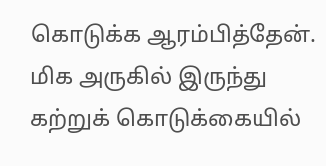கொடுக்க ஆரம்பித்தேன். மிக அருகில் இருந்து கற்றுக் கொடுக்கையில்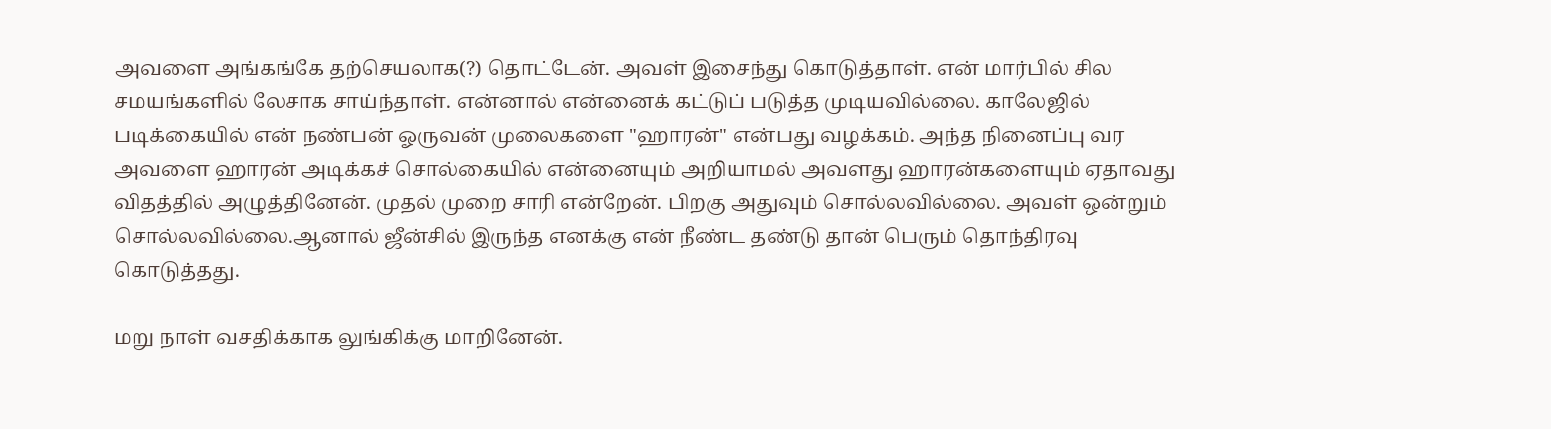அவளை அங்கங்கே தற்செயலாக(?) தொட்டேன். அவள் இசைந்து கொடுத்தாள். என் மார்பில் சில சமயங்களில் லேசாக சாய்ந்தாள். என்னால் என்னைக் கட்டுப் படுத்த முடியவில்லை. காலேஜில் படிக்கையில் என் நண்பன் ஓருவன் முலைகளை "ஹாரன்" என்பது வழக்கம். அந்த நினைப்பு வர அவளை ஹாரன் அடிக்கச் சொல்கையில் என்னையும் அறியாமல் அவளது ஹாரன்களையும் ஏதாவது விதத்தில் அழுத்தினேன். முதல் முறை சாரி என்றேன். பிறகு அதுவும் சொல்லவில்லை. அவள் ஒன்றும் சொல்லவில்லை.ஆனால் ஜீன்சில் இருந்த எனக்கு என் நீண்ட தண்டு தான் பெரும் தொந்திரவு கொடுத்தது.

மறு நாள் வசதிக்காக லுங்கிக்கு மாறினேன்.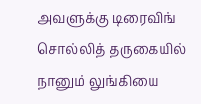அவளுக்கு டிரைவிங் சொல்லித் தருகையில் நானும் லுங்கியை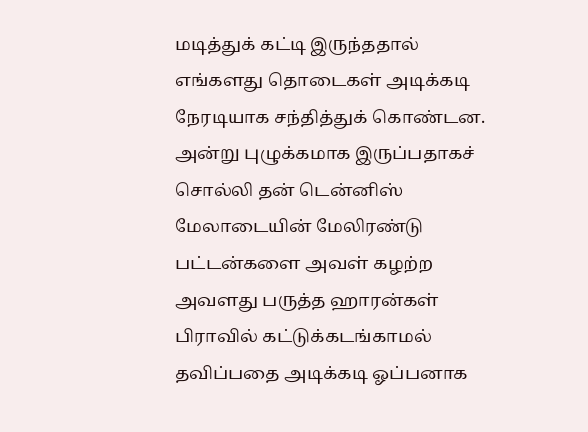மடித்துக் கட்டி இருந்ததால் எங்களது தொடைகள் அடிக்கடி நேரடியாக சந்தித்துக் கொண்டன. அன்று புழுக்கமாக இருப்பதாகச் சொல்லி தன் டென்னிஸ் மேலாடையின் மேலிரண்டு பட்டன்களை அவள் கழற்ற அவளது பருத்த ஹாரன்கள் பிராவில் கட்டுக்கடங்காமல் தவிப்பதை அடிக்கடி ஓப்பனாக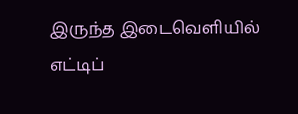இருந்த இடைவெளியில் எட்டிப்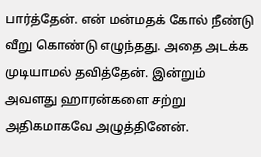பார்த்தேன். என் மன்மதக் கோல் நீண்டு வீறு கொண்டு எழுந்தது. அதை அடக்க முடியாமல் தவித்தேன். இன்றும் அவளது ஹாரன்களை சற்று அதிகமாகவே அழுத்தினேன்.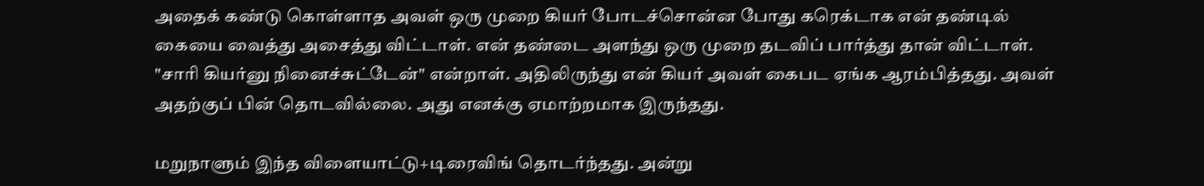அதைக் கண்டு கொள்ளாத அவள் ஒரு முறை கியர் போடச்சொன்ன போது கரெக்டாக என் தண்டில் கையை வைத்து அசைத்து விட்டாள். என் தண்டை அளந்து ஒரு முறை தடவிப் பார்த்து தான் விட்டாள். "சாரி கியர்னு நினைச்சுட்டேன்" என்றாள். அதிலிருந்து என் கியர் அவள் கைபட ஏங்க ஆரம்பித்தது. அவள் அதற்குப் பின் தொடவில்லை. அது எனக்கு ஏமாற்றமாக இருந்தது.

மறுநாளும் இந்த விளையாட்டு+டிரைவிங் தொடர்ந்தது. அன்று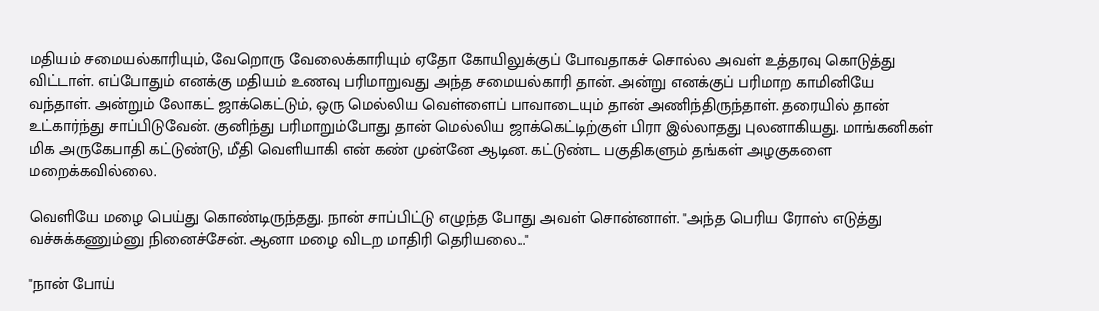மதியம் சமையல்காரியும், வேறொரு வேலைக்காரியும் ஏதோ கோயிலுக்குப் போவதாகச் சொல்ல அவள் உத்தரவு கொடுத்து விட்டாள். எப்போதும் எனக்கு மதியம் உணவு பரிமாறுவது அந்த சமையல்காரி தான். அன்று எனக்குப் பரிமாற காமினியே வந்தாள். அன்றும் லோகட் ஜாக்கெட்டும், ஒரு மெல்லிய வெள்ளைப் பாவாடையும் தான் அணிந்திருந்தாள். தரையில் தான் உட்கார்ந்து சாப்பிடுவேன். குனிந்து பரிமாறும்போது தான் மெல்லிய ஜாக்கெட்டிற்குள் பிரா இல்லாதது புலனாகியது. மாங்கனிகள் மிக அருகேபாதி கட்டுண்டு, மீதி வெளியாகி என் கண் முன்னே ஆடின. கட்டுண்ட பகுதிகளும் தங்கள் அழகுகளை மறைக்கவில்லை.

வெளியே மழை பெய்து கொண்டிருந்தது. நான் சாப்பிட்டு எழுந்த போது அவள் சொன்னாள். "அந்த பெரிய ரோஸ் எடுத்து வச்சுக்கணும்னு நினைச்சேன். ஆனா மழை விடற மாதிரி தெரியலை..."

"நான் போய்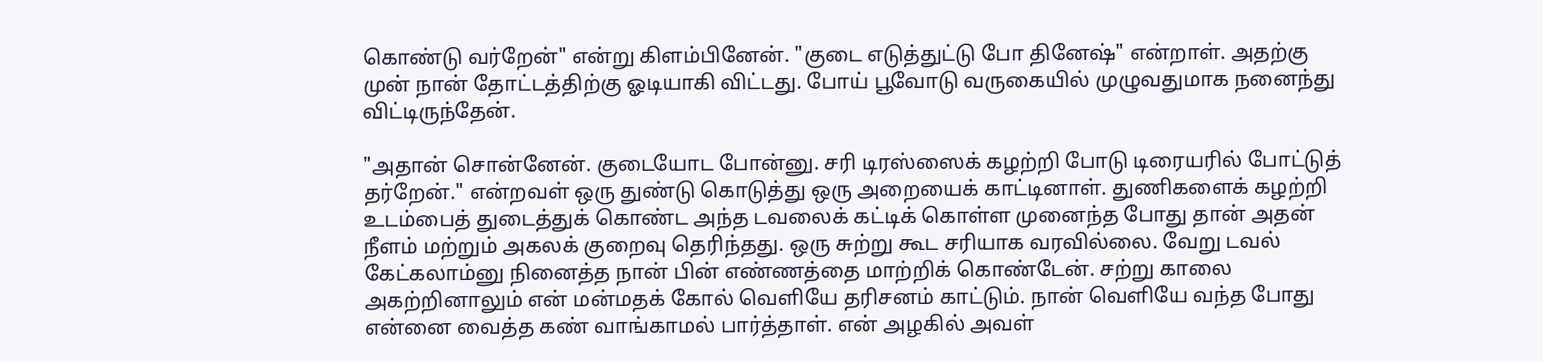கொண்டு வர்றேன்" என்று கிளம்பினேன். "குடை எடுத்துட்டு போ தினேஷ்" என்றாள். அதற்கு முன் நான் தோட்டத்திற்கு ஓடியாகி விட்டது. போய் பூவோடு வருகையில் முழுவதுமாக நனைந்து விட்டிருந்தேன்.

"அதான் சொன்னேன். குடையோட போன்னு. சரி டிரஸ்ஸைக் கழற்றி போடு டிரையரில் போட்டுத் தர்றேன்." என்றவள் ஒரு துண்டு கொடுத்து ஒரு அறையைக் காட்டினாள். துணிகளைக் கழற்றி உடம்பைத் துடைத்துக் கொண்ட அந்த டவலைக் கட்டிக் கொள்ள முனைந்த போது தான் அதன் நீளம் மற்றும் அகலக் குறைவு தெரிந்தது. ஒரு சுற்று கூட சரியாக வரவில்லை. வேறு டவல் கேட்கலாம்னு நினைத்த நான் பின் எண்ணத்தை மாற்றிக் கொண்டேன். சற்று காலை அகற்றினாலும் என் மன்மதக் கோல் வெளியே தரிசனம் காட்டும். நான் வெளியே வந்த போது என்னை வைத்த கண் வாங்காமல் பார்த்தாள். என் அழகில் அவள்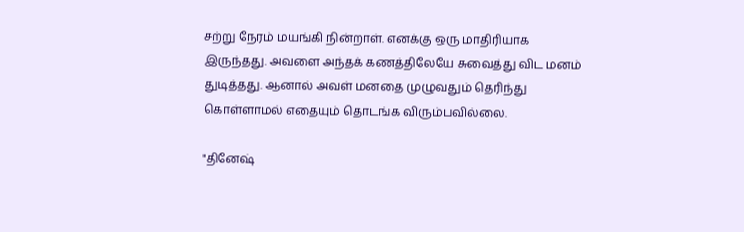சற்று நேரம் மயங்கி நின்றாள். எனக்கு ஒரு மாதிரியாக இருந்தது. அவளை அந்தக் கணத்திலேயே சுவைத்து விட மனம் துடித்தது. ஆனால் அவள் மனதை முழுவதும் தெரிந்து கொள்ளாமல் எதையும் தொடங்க விரும்பவில்லை.

"தினேஷ்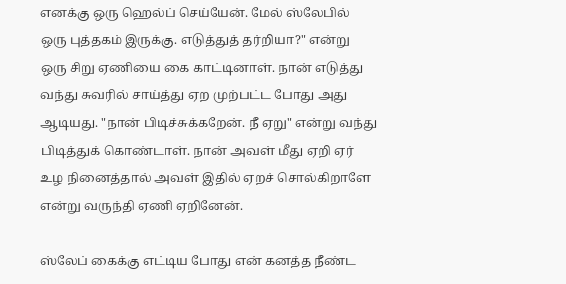எனக்கு ஒரு ஹெல்ப் செய்யேன். மேல் ஸ்லேபில் ஒரு புத்தகம் இருக்கு. எடுத்துத் தர்றியா?" என்று ஒரு சிறு ஏணியை கை காட்டினாள். நான் எடுத்து வந்து சுவரில் சாய்த்து ஏற முற்பட்ட போது அது ஆடியது. "நான் பிடிச்சுக்கறேன். நீ ஏறு" என்று வந்து பிடித்துக் கொண்டாள். நான் அவள் மீது ஏறி ஏர் உழ நினைத்தால் அவள் இதில் ஏறச் சொல்கிறாளே என்று வருந்தி ஏணி ஏறினேன்.

ஸ்லேப் கைக்கு எட்டிய போது என் கனத்த நீண்ட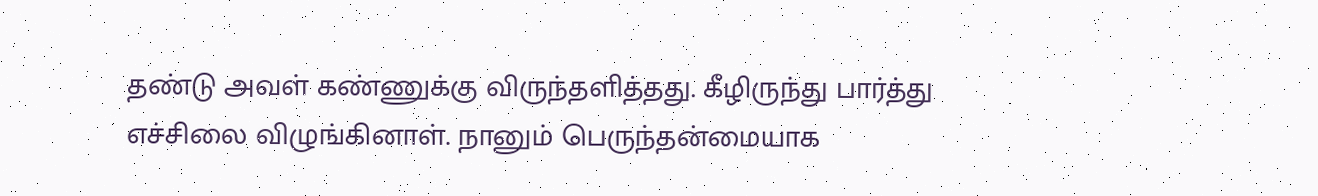தண்டு அவள் கண்ணுக்கு விருந்தளித்தது. கீழிருந்து பார்த்து எச்சிலை விழுங்கினாள். நானும் பெருந்தன்மையாக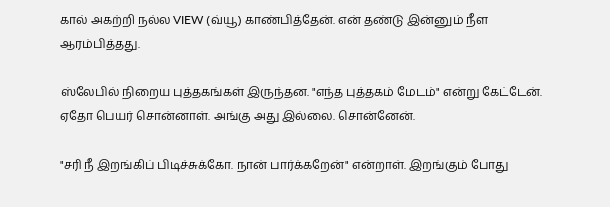கால் அகற்றி நல்ல VIEW (வ்யூ) காண்பித்தேன். என் தண்டு இன்னும் நீள ஆரம்பித்தது.

ஸ்லேபில் நிறைய புத்தகங்கள் இருந்தன. "எந்த புத்தகம் மேடம்" என்று கேட்டேன். ஏதோ பெயர் சொன்னாள். அங்கு அது இல்லை. சொன்னேன்.

"சரி நீ இறங்கிப் பிடிச்சுக்கோ. நான் பார்க்கறேன்" என்றாள். இறங்கும் போது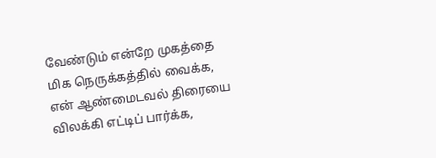வேண்டும் என்றே முகத்தை மிக நெருக்கத்தில் வைக்க, என் ஆண்மைடவல் திரையை விலக்கி எட்டிப் பார்க்க,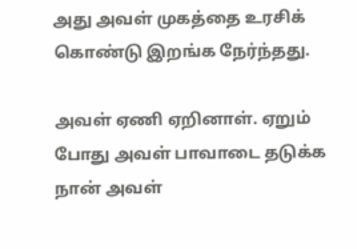அது அவள் முகத்தை உரசிக் கொண்டு இறங்க நேர்ந்தது.

அவள் ஏணி ஏறினாள். ஏறும் போது அவள் பாவாடை தடுக்க நான் அவள்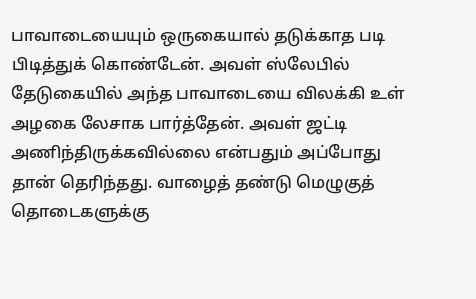பாவாடையையும் ஒருகையால் தடுக்காத படி பிடித்துக் கொண்டேன். அவள் ஸ்லேபில் தேடுகையில் அந்த பாவாடையை விலக்கி உள் அழகை லேசாக பார்த்தேன். அவள் ஜட்டி அணிந்திருக்கவில்லை என்பதும் அப்போது தான் தெரிந்தது. வாழைத் தண்டு மெழுகுத் தொடைகளுக்கு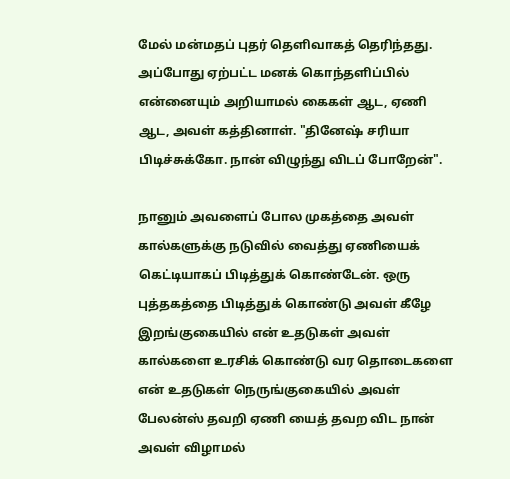மேல் மன்மதப் புதர் தெளிவாகத் தெரிந்தது. அப்போது ஏற்பட்ட மனக் கொந்தளிப்பில் என்னையும் அறியாமல் கைகள் ஆட, ஏணி ஆட, அவள் கத்தினாள். "தினேஷ் சரியா பிடிச்சுக்கோ. நான் விழுந்து விடப் போறேன்".

நானும் அவளைப் போல முகத்தை அவள் கால்களுக்கு நடுவில் வைத்து ஏணியைக் கெட்டியாகப் பிடித்துக் கொண்டேன். ஒரு புத்தகத்தை பிடித்துக் கொண்டு அவள் கீழே இறங்குகையில் என் உதடுகள் அவள் கால்களை உரசிக் கொண்டு வர தொடைகளை என் உதடுகள் நெருங்குகையில் அவள் பேலன்ஸ் தவறி ஏணி யைத் தவற விட நான் அவள் விழாமல்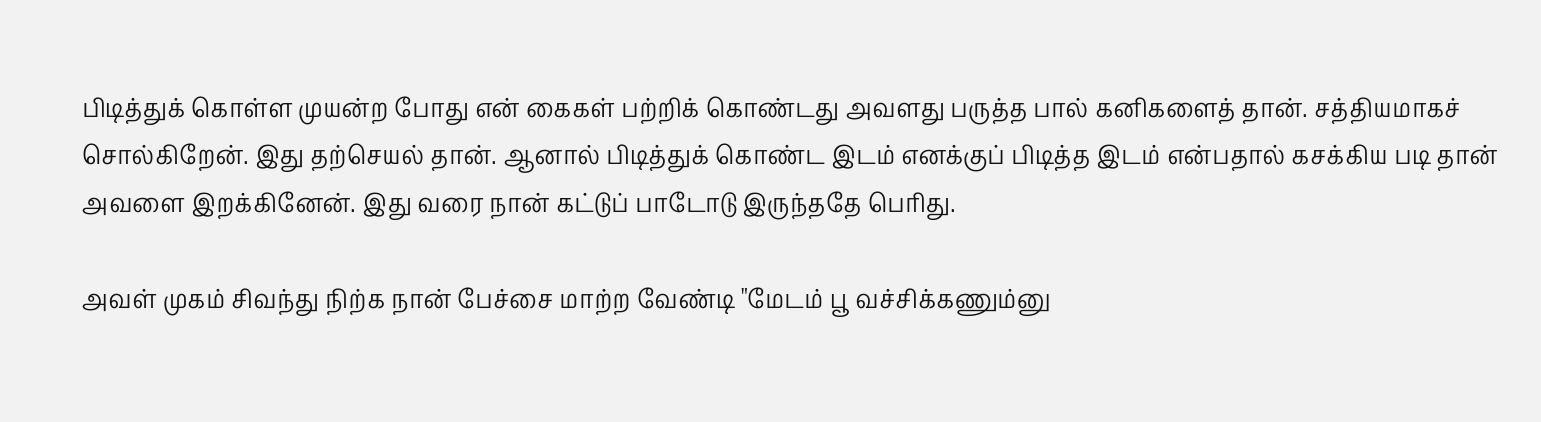பிடித்துக் கொள்ள முயன்ற போது என் கைகள் பற்றிக் கொண்டது அவளது பருத்த பால் கனிகளைத் தான். சத்தியமாகச் சொல்கிறேன். இது தற்செயல் தான். ஆனால் பிடித்துக் கொண்ட இடம் எனக்குப் பிடித்த இடம் என்பதால் கசக்கிய படி தான் அவளை இறக்கினேன். இது வரை நான் கட்டுப் பாடோடு இருந்ததே பெரிது.

அவள் முகம் சிவந்து நிற்க நான் பேச்சை மாற்ற வேண்டி "மேடம் பூ வச்சிக்கணும்னு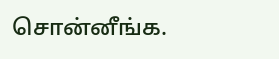சொன்னீங்க.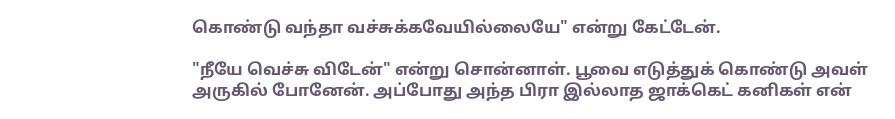கொண்டு வந்தா வச்சுக்கவேயில்லையே" என்று கேட்டேன்.

"நீயே வெச்சு விடேன்" என்று சொன்னாள். பூவை எடுத்துக் கொண்டு அவள் அருகில் போனேன். அப்போது அந்த பிரா இல்லாத ஜாக்கெட் கனிகள் என்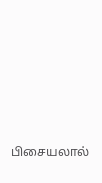பிசையலால்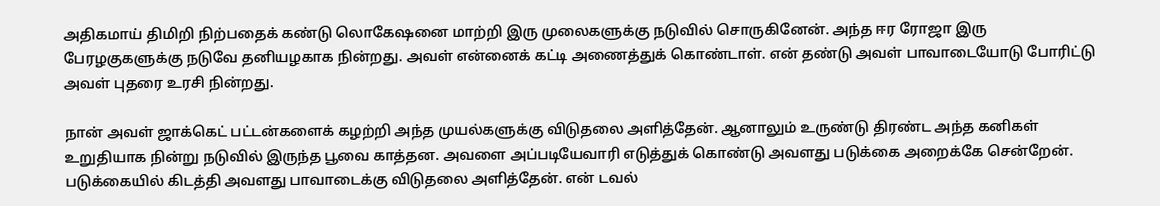அதிகமாய் திமிறி நிற்பதைக் கண்டு லொகேஷனை மாற்றி இரு முலைகளுக்கு நடுவில் சொருகினேன். அந்த ஈர ரோஜா இரு பேரழகுகளுக்கு நடுவே தனியழகாக நின்றது. அவள் என்னைக் கட்டி அணைத்துக் கொண்டாள். என் தண்டு அவள் பாவாடையோடு போரிட்டு அவள் புதரை உரசி நின்றது.

நான் அவள் ஜாக்கெட் பட்டன்களைக் கழற்றி அந்த முயல்களுக்கு விடுதலை அளித்தேன். ஆனாலும் உருண்டு திரண்ட அந்த கனிகள் உறுதியாக நின்று நடுவில் இருந்த பூவை காத்தன. அவளை அப்படியேவாரி எடுத்துக் கொண்டு அவளது படுக்கை அறைக்கே சென்றேன். படுக்கையில் கிடத்தி அவளது பாவாடைக்கு விடுதலை அளித்தேன். என் டவல்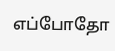எப்போதோ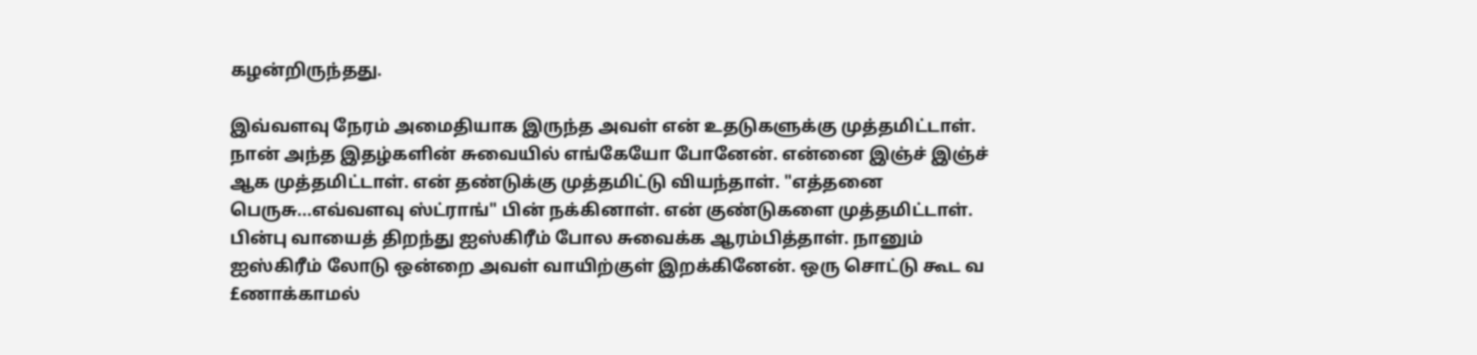கழன்றிருந்தது.

இவ்வளவு நேரம் அமைதியாக இருந்த அவள் என் உதடுகளுக்கு முத்தமிட்டாள். நான் அந்த இதழ்களின் சுவையில் எங்கேயோ போனேன். என்னை இஞ்ச் இஞ்ச் ஆக முத்தமிட்டாள். என் தண்டுக்கு முத்தமிட்டு வியந்தாள். "எத்தனை பெருசு...எவ்வளவு ஸ்ட்ராங்" பின் நக்கினாள். என் குண்டுகளை முத்தமிட்டாள். பின்பு வாயைத் திறந்து ஐஸ்கிரீம் போல சுவைக்க ஆரம்பித்தாள். நானும் ஐஸ்கிரீம் லோடு ஒன்றை அவள் வாயிற்குள் இறக்கினேன். ஒரு சொட்டு கூட வ £ணாக்காமல்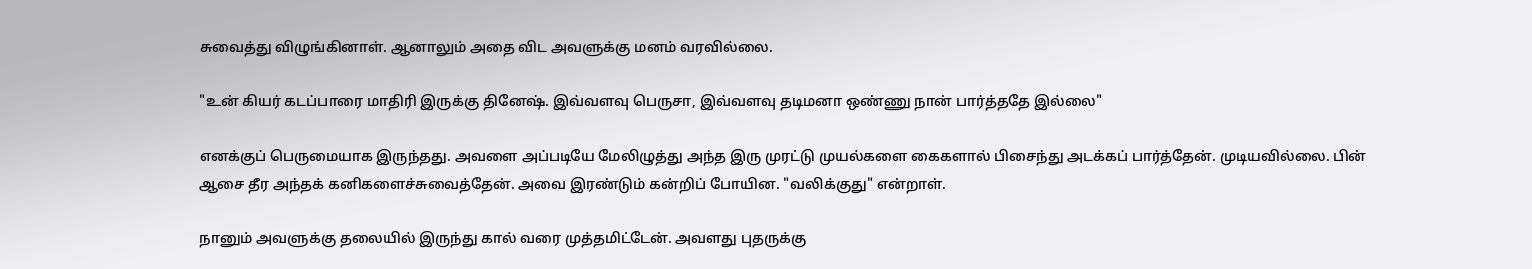சுவைத்து விழுங்கினாள். ஆனாலும் அதை விட அவளுக்கு மனம் வரவில்லை.

"உன் கியர் கடப்பாரை மாதிரி இருக்கு தினேஷ். இவ்வளவு பெருசா, இவ்வளவு தடிமனா ஒண்ணு நான் பார்த்ததே இல்லை"

எனக்குப் பெருமையாக இருந்தது. அவளை அப்படியே மேலிழுத்து அந்த இரு முரட்டு முயல்களை கைகளால் பிசைந்து அடக்கப் பார்த்தேன். முடியவில்லை. பின் ஆசை தீர அந்தக் கனிகளைச்சுவைத்தேன். அவை இரண்டும் கன்றிப் போயின. "வலிக்குது" என்றாள்.

நானும் அவளுக்கு தலையில் இருந்து கால் வரை முத்தமிட்டேன். அவளது புதருக்கு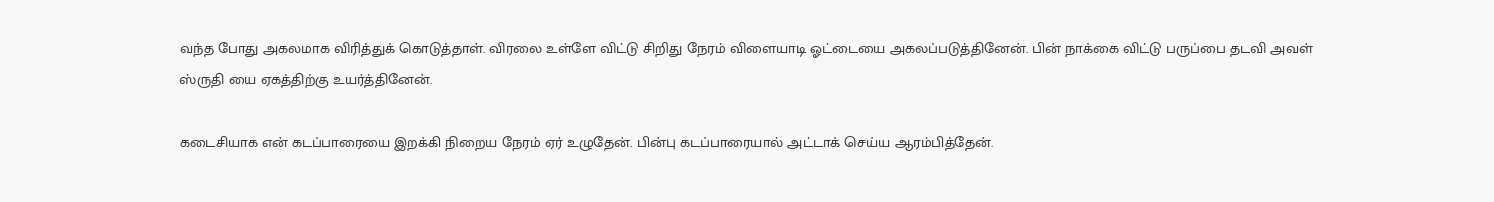வந்த போது அகலமாக விரித்துக் கொடுத்தாள். விரலை உள்ளே விட்டு சிறிது நேரம் விளையாடி ஓட்டையை அகலப்படுத்தினேன். பின் நாக்கை விட்டு பருப்பை தடவி அவள் ஸ்ருதி யை ஏகத்திற்கு உயர்த்தினேன்.

கடைசியாக என் கடப்பாரையை இறக்கி நிறைய நேரம் ஏர் உழுதேன். பின்பு கடப்பாரையால் அட்டாக் செய்ய ஆரம்பித்தேன்.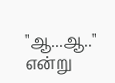"ஆ...ஆ.." என்று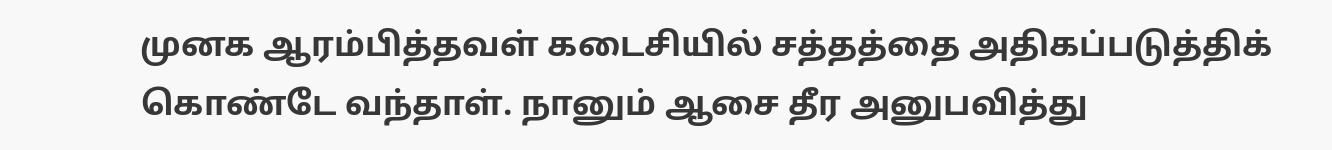முனக ஆரம்பித்தவள் கடைசியில் சத்தத்தை அதிகப்படுத்திக் கொண்டே வந்தாள். நானும் ஆசை தீர அனுபவித்து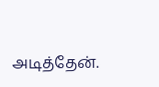அடித்தேன்.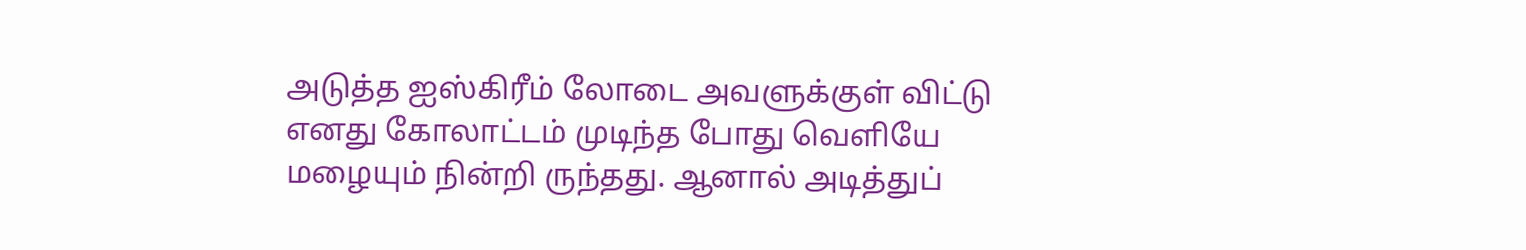அடுத்த ஐஸ்கிரீம் லோடை அவளுக்குள் விட்டு எனது கோலாட்டம் முடிந்த போது வெளியே மழையும் நின்றி ருந்தது. ஆனால் அடித்துப்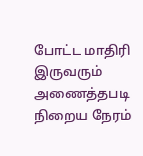போட்ட மாதிரி இருவரும் அணைத்தபடி நிறைய நேரம்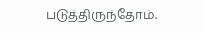படுத்திருந்தோம்.